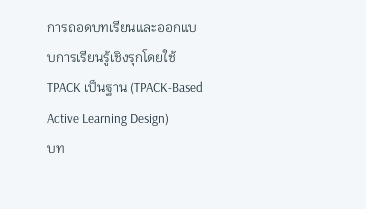การถอดบทเรียนและออกแบบการเรียนรู้เชิงรุกโดยใช้ TPACK เป็นฐาน (TPACK-Based Active Learning Design)
บท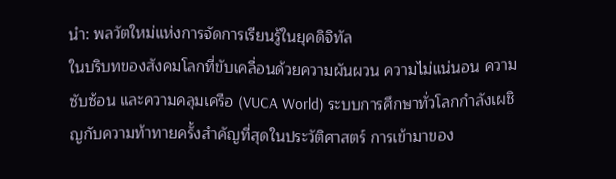นำ: พลวัตใหม่แห่งการจัดการเรียนรู้ในยุคดิจิทัล
ในบริบทของสังคมโลกที่ขับเคลื่อนด้วยความผันผวน ความไม่แน่นอน ความซับซ้อน และความคลุมเครือ (VUCA World) ระบบการศึกษาทั่วโลกกำลังเผชิญกับความท้าทายครั้งสำคัญที่สุดในประวัติศาสตร์ การเข้ามาของ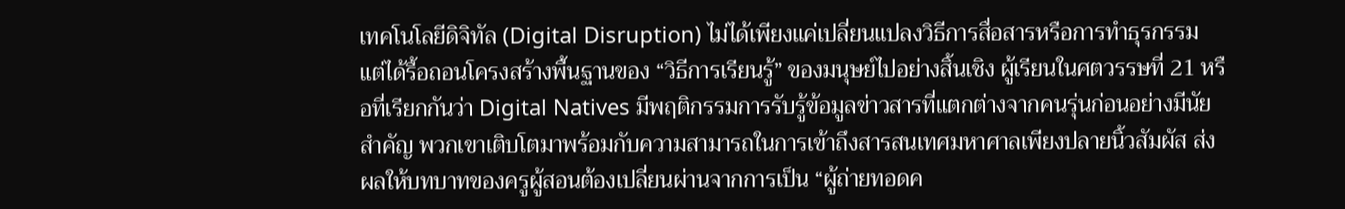เทคโนโลยีดิจิทัล (Digital Disruption) ไม่ได้เพียงแค่เปลี่ยนแปลงวิธีการสื่อสารหรือการทำธุรกรรม แต่ได้รื้อถอนโครงสร้างพื้นฐานของ “วิธีการเรียนรู้” ของมนุษย์ไปอย่างสิ้นเชิง ผู้เรียนในศตวรรษที่ 21 หรือที่เรียกกันว่า Digital Natives มีพฤติกรรมการรับรู้ข้อมูลข่าวสารที่แตกต่างจากคนรุ่นก่อนอย่างมีนัยสำคัญ พวกเขาเติบโตมาพร้อมกับความสามารถในการเข้าถึงสารสนเทศมหาศาลเพียงปลายนิ้วสัมผัส ส่งผลให้บทบาทของครูผู้สอนต้องเปลี่ยนผ่านจากการเป็น “ผู้ถ่ายทอดค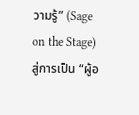วามรู้” (Sage on the Stage) สู่การเป็น “ผู้อ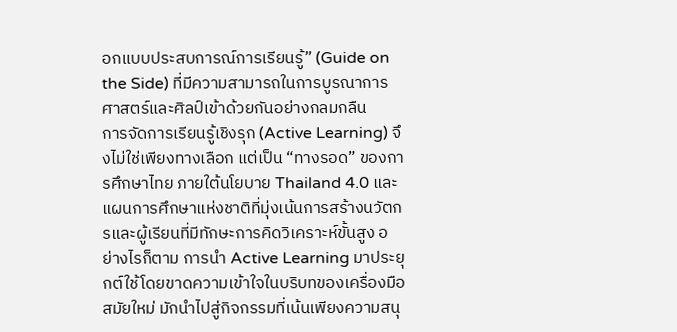อกแบบประสบการณ์การเรียนรู้” (Guide on the Side) ที่มีความสามารถในการบูรณาการศาสตร์และศิลป์เข้าด้วยกันอย่างกลมกลืน
การจัดการเรียนรู้เชิงรุก (Active Learning) จึงไม่ใช่เพียงทางเลือก แต่เป็น “ทางรอด” ของการศึกษาไทย ภายใต้นโยบาย Thailand 4.0 และแผนการศึกษาแห่งชาติที่มุ่งเน้นการสร้างนวัตกรและผู้เรียนที่มีทักษะการคิดวิเคราะห์ขั้นสูง อย่างไรก็ตาม การนำ Active Learning มาประยุกต์ใช้โดยขาดความเข้าใจในบริบทของเครื่องมือสมัยใหม่ มักนำไปสู่กิจกรรมที่เน้นเพียงความสนุ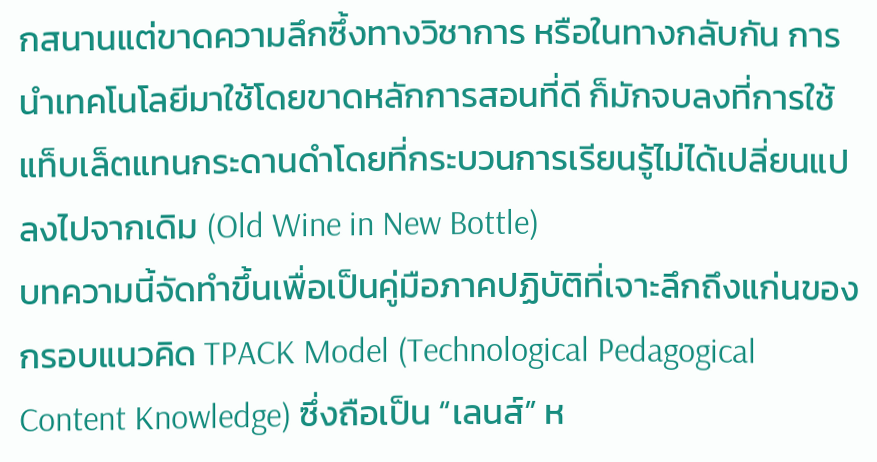กสนานแต่ขาดความลึกซึ้งทางวิชาการ หรือในทางกลับกัน การนำเทคโนโลยีมาใช้โดยขาดหลักการสอนที่ดี ก็มักจบลงที่การใช้แท็บเล็ตแทนกระดานดำโดยที่กระบวนการเรียนรู้ไม่ได้เปลี่ยนแปลงไปจากเดิม (Old Wine in New Bottle)
บทความนี้จัดทำขึ้นเพื่อเป็นคู่มือภาคปฏิบัติที่เจาะลึกถึงแก่นของกรอบแนวคิด TPACK Model (Technological Pedagogical Content Knowledge) ซึ่งถือเป็น “เลนส์” ห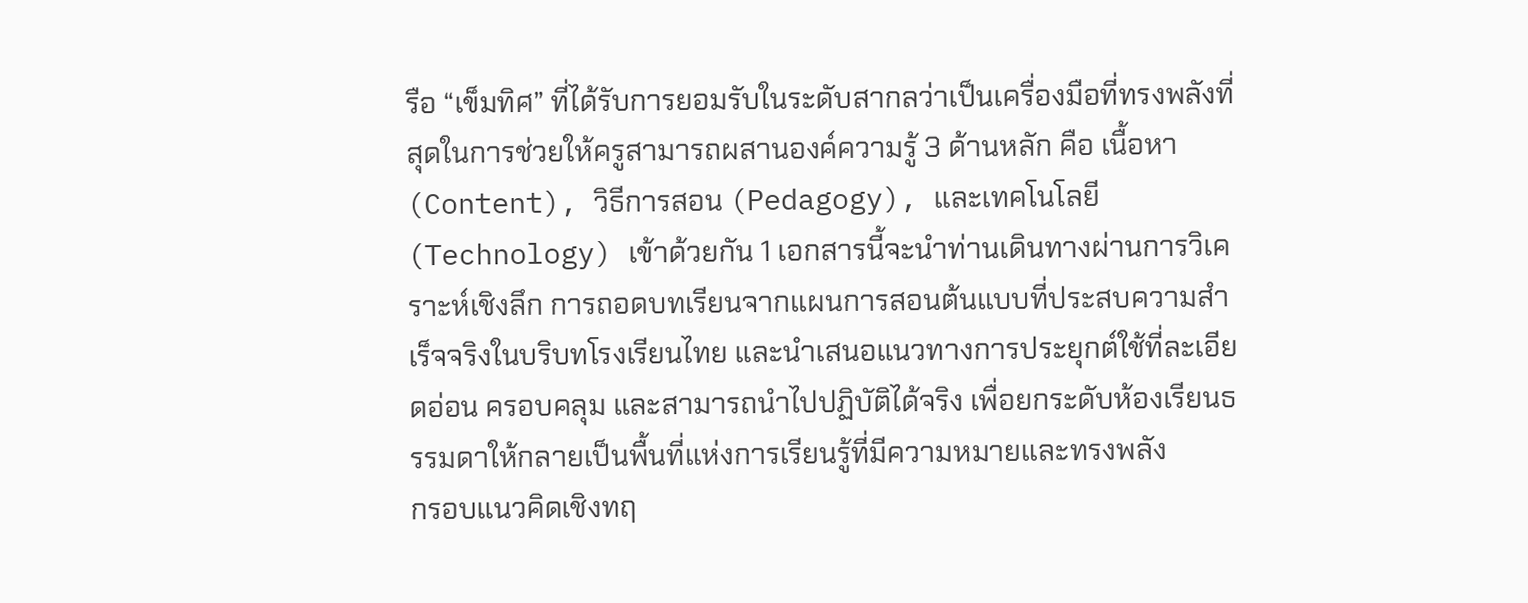รือ “เข็มทิศ” ที่ได้รับการยอมรับในระดับสากลว่าเป็นเครื่องมือที่ทรงพลังที่สุดในการช่วยให้ครูสามารถผสานองค์ความรู้ 3 ด้านหลัก คือ เนื้อหา (Content), วิธีการสอน (Pedagogy), และเทคโนโลยี (Technology) เข้าด้วยกัน 1 เอกสารนี้จะนำท่านเดินทางผ่านการวิเคราะห์เชิงลึก การถอดบทเรียนจากแผนการสอนต้นแบบที่ประสบความสำเร็จจริงในบริบทโรงเรียนไทย และนำเสนอแนวทางการประยุกต์ใช้ที่ละเอียดอ่อน ครอบคลุม และสามารถนำไปปฏิบัติได้จริง เพื่อยกระดับห้องเรียนธรรมดาให้กลายเป็นพื้นที่แห่งการเรียนรู้ที่มีความหมายและทรงพลัง
กรอบแนวคิดเชิงทฤ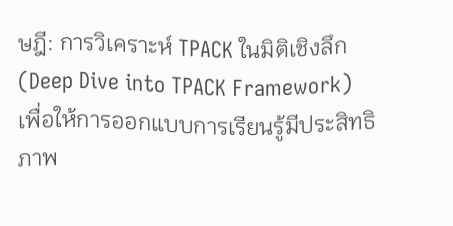ษฎี: การวิเคราะห์ TPACK ในมิติเชิงลึก (Deep Dive into TPACK Framework)
เพื่อให้การออกแบบการเรียนรู้มีประสิทธิภาพ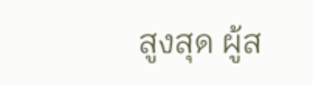สูงสุด ผู้ส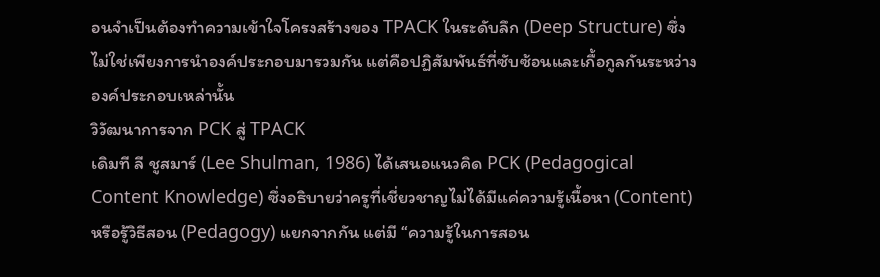อนจำเป็นต้องทำความเข้าใจโครงสร้างของ TPACK ในระดับลึก (Deep Structure) ซึ่งไม่ใช่เพียงการนำองค์ประกอบมารวมกัน แต่คือปฏิสัมพันธ์ที่ซับซ้อนและเกื้อกูลกันระหว่างองค์ประกอบเหล่านั้น
วิวัฒนาการจาก PCK สู่ TPACK
เดิมที ลี ชูสมาร์ (Lee Shulman, 1986) ได้เสนอแนวคิด PCK (Pedagogical Content Knowledge) ซึ่งอธิบายว่าครูที่เชี่ยวชาญไม่ได้มีแค่ความรู้เนื้อหา (Content) หรือรู้วิธีสอน (Pedagogy) แยกจากกัน แต่มี “ความรู้ในการสอน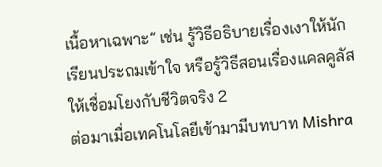เนื้อหาเฉพาะ” เช่น รู้วิธีอธิบายเรื่องเงาให้นักเรียนประถมเข้าใจ หรือรู้วิธีสอนเรื่องแคลคูลัสให้เชื่อมโยงกับชีวิตจริง 2
ต่อมาเมื่อเทคโนโลยีเข้ามามีบทบาท Mishra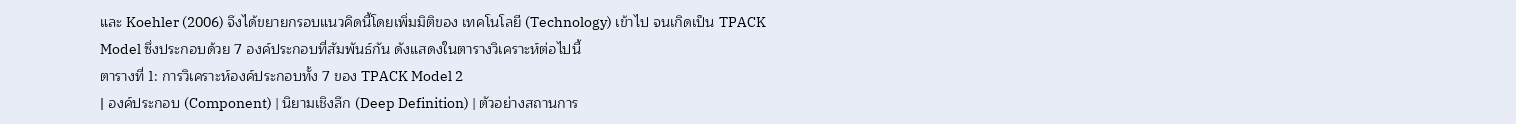และ Koehler (2006) จึงได้ขยายกรอบแนวคิดนี้โดยเพิ่มมิติของ เทคโนโลยี (Technology) เข้าไป จนเกิดเป็น TPACK Model ซึ่งประกอบด้วย 7 องค์ประกอบที่สัมพันธ์กัน ดังแสดงในตารางวิเคราะห์ต่อไปนี้
ตารางที่ 1: การวิเคราะห์องค์ประกอบทั้ง 7 ของ TPACK Model 2
| องค์ประกอบ (Component) | นิยามเชิงลึก (Deep Definition) | ตัวอย่างสถานการ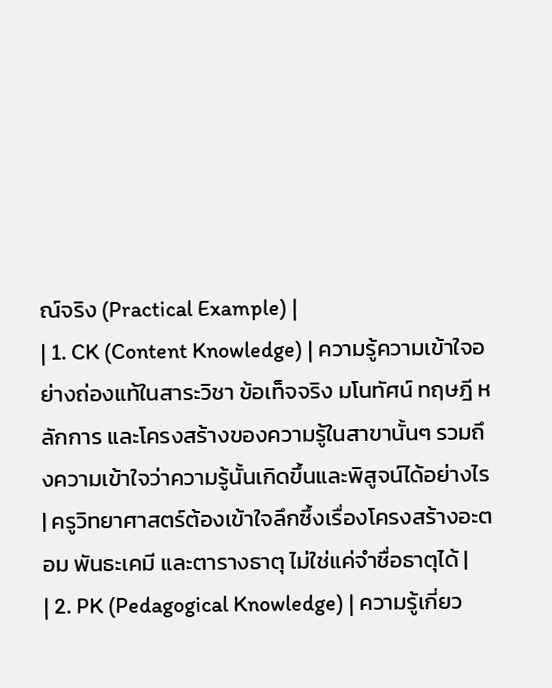ณ์จริง (Practical Example) |
| 1. CK (Content Knowledge) | ความรู้ความเข้าใจอย่างถ่องแท้ในสาระวิชา ข้อเท็จจริง มโนทัศน์ ทฤษฎี หลักการ และโครงสร้างของความรู้ในสาขานั้นๆ รวมถึงความเข้าใจว่าความรู้นั้นเกิดขึ้นและพิสูจน์ได้อย่างไร | ครูวิทยาศาสตร์ต้องเข้าใจลึกซึ้งเรื่องโครงสร้างอะตอม พันธะเคมี และตารางธาตุ ไม่ใช่แค่จำชื่อธาตุได้ |
| 2. PK (Pedagogical Knowledge) | ความรู้เกี่ยว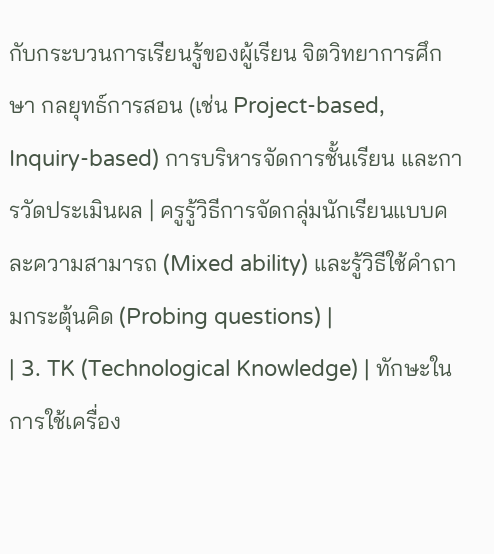กับกระบวนการเรียนรู้ของผู้เรียน จิตวิทยาการศึกษา กลยุทธ์การสอน (เช่น Project-based, Inquiry-based) การบริหารจัดการชั้นเรียน และการวัดประเมินผล | ครูรู้วิธีการจัดกลุ่มนักเรียนแบบคละความสามารถ (Mixed ability) และรู้วิธีใช้คำถามกระตุ้นคิด (Probing questions) |
| 3. TK (Technological Knowledge) | ทักษะในการใช้เครื่อง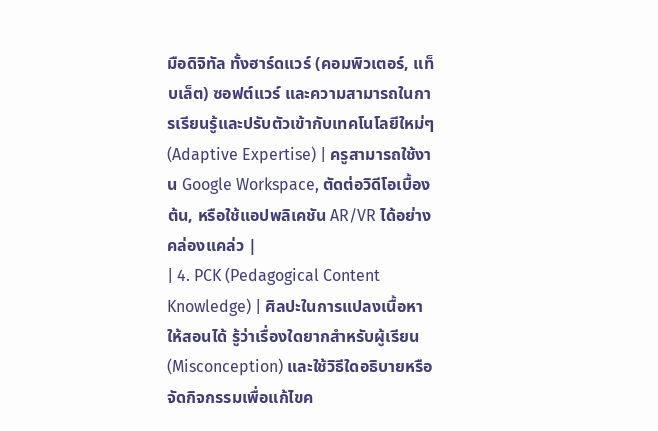มือดิจิทัล ทั้งฮาร์ดแวร์ (คอมพิวเตอร์, แท็บเล็ต) ซอฟต์แวร์ และความสามารถในการเรียนรู้และปรับตัวเข้ากับเทคโนโลยีใหม่ๆ (Adaptive Expertise) | ครูสามารถใช้งาน Google Workspace, ตัดต่อวิดีโอเบื้องต้น, หรือใช้แอปพลิเคชัน AR/VR ได้อย่างคล่องแคล่ว |
| 4. PCK (Pedagogical Content Knowledge) | ศิลปะในการแปลงเนื้อหาให้สอนได้ รู้ว่าเรื่องใดยากสำหรับผู้เรียน (Misconception) และใช้วิธีใดอธิบายหรือจัดกิจกรรมเพื่อแก้ไขค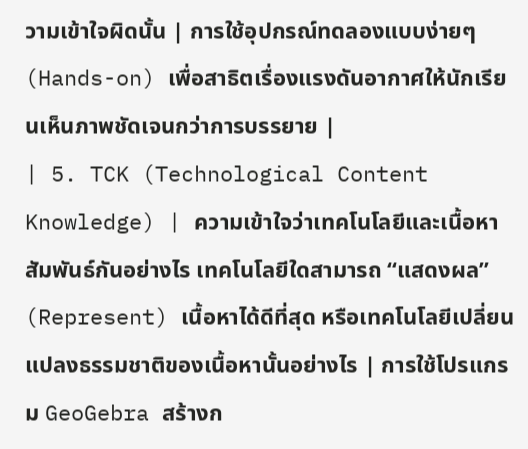วามเข้าใจผิดนั้น | การใช้อุปกรณ์ทดลองแบบง่ายๆ (Hands-on) เพื่อสาธิตเรื่องแรงดันอากาศให้นักเรียนเห็นภาพชัดเจนกว่าการบรรยาย |
| 5. TCK (Technological Content Knowledge) | ความเข้าใจว่าเทคโนโลยีและเนื้อหาสัมพันธ์กันอย่างไร เทคโนโลยีใดสามารถ “แสดงผล” (Represent) เนื้อหาได้ดีที่สุด หรือเทคโนโลยีเปลี่ยนแปลงธรรมชาติของเนื้อหานั้นอย่างไร | การใช้โปรแกรม GeoGebra สร้างก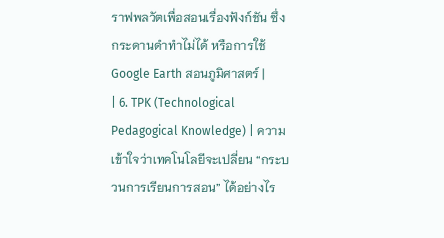ราฟพลวัตเพื่อสอนเรื่องฟังก์ชัน ซึ่งกระดานดำทำไม่ได้ หรือการใช้ Google Earth สอนภูมิศาสตร์ |
| 6. TPK (Technological Pedagogical Knowledge) | ความเข้าใจว่าเทคโนโลยีจะเปลี่ยน “กระบวนการเรียนการสอน” ได้อย่างไร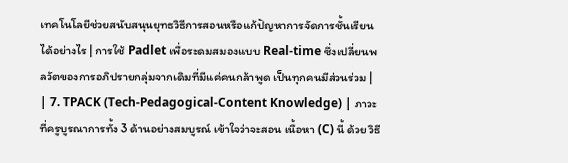เทคโนโลยีช่วยสนับสนุนยุทธวิธีการสอนหรือแก้ปัญหาการจัดการชั้นเรียนได้อย่างไร | การใช้ Padlet เพื่อระดมสมองแบบ Real-time ซึ่งเปลี่ยนพลวัตของการอภิปรายกลุ่มจากเดิมที่มีแค่คนกล้าพูด เป็นทุกคนมีส่วนร่วม |
| 7. TPACK (Tech-Pedagogical-Content Knowledge) | ภาวะที่ครูบูรณาการทั้ง 3 ด้านอย่างสมบูรณ์ เข้าใจว่าจะสอน เนื้อหา (C) นี้ ด้วย วิธี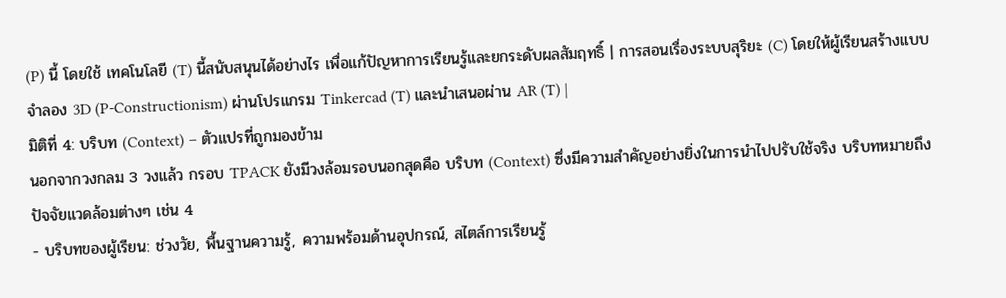(P) นี้ โดยใช้ เทคโนโลยี (T) นี้สนับสนุนได้อย่างไร เพื่อแก้ปัญหาการเรียนรู้และยกระดับผลสัมฤทธิ์ | การสอนเรื่องระบบสุริยะ (C) โดยให้ผู้เรียนสร้างแบบจำลอง 3D (P-Constructionism) ผ่านโปรแกรม Tinkercad (T) และนำเสนอผ่าน AR (T) |
มิติที่ 4: บริบท (Context) – ตัวแปรที่ถูกมองข้าม
นอกจากวงกลม 3 วงแล้ว กรอบ TPACK ยังมีวงล้อมรอบนอกสุดคือ บริบท (Context) ซึ่งมีความสำคัญอย่างยิ่งในการนำไปปรับใช้จริง บริบทหมายถึง ปัจจัยแวดล้อมต่างๆ เช่น 4
- บริบทของผู้เรียน: ช่วงวัย, พื้นฐานความรู้, ความพร้อมด้านอุปกรณ์, สไตล์การเรียนรู้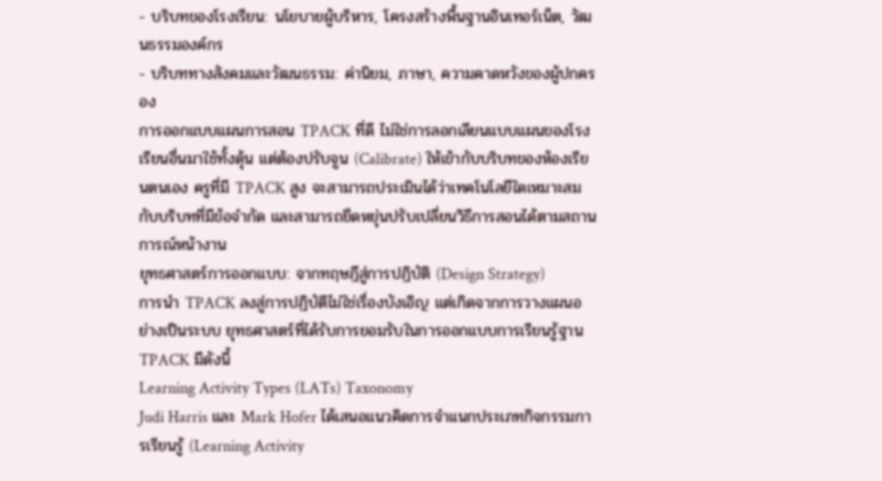- บริบทของโรงเรียน: นโยบายผู้บริหาร, โครงสร้างพื้นฐานอินเทอร์เน็ต, วัฒนธรรมองค์กร
- บริบททางสังคมและวัฒนธรรม: ค่านิยม, ภาษา, ความคาดหวังของผู้ปกครอง
การออกแบบแผนการสอน TPACK ที่ดี ไม่ใช่การลอกเลียนแบบแผนของโรงเรียนอื่นมาใช้ทั้งดุ้น แต่ต้องปรับจูน (Calibrate) ให้เข้ากับบริบทของห้องเรียนตนเอง ครูที่มี TPACK สูง จะสามารถประเมินได้ว่าเทคโนโลยีใดเหมาะสมกับบริบทที่มีข้อจำกัด และสามารถยืดหยุ่นปรับเปลี่ยนวิธีการสอนได้ตามสถานการณ์หน้างาน
ยุทธศาสตร์การออกแบบ: จากทฤษฎีสู่การปฏิบัติ (Design Strategy)
การนำ TPACK ลงสู่การปฏิบัติไม่ใช่เรื่องบังเอิญ แต่เกิดจากการวางแผนอย่างเป็นระบบ ยุทธศาสตร์ที่ได้รับการยอมรับในการออกแบบการเรียนรู้ฐาน TPACK มีดังนี้
Learning Activity Types (LATs) Taxonomy
Judi Harris และ Mark Hofer ได้เสนอแนวคิดการจำแนกประเภทกิจกรรมการเรียนรู้ (Learning Activity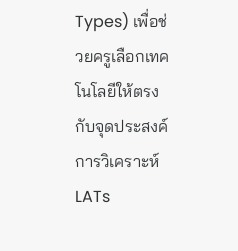Types) เพื่อช่วยครูเลือกเทคโนโลยีให้ตรงกับจุดประสงค์ การวิเคราะห์ LATs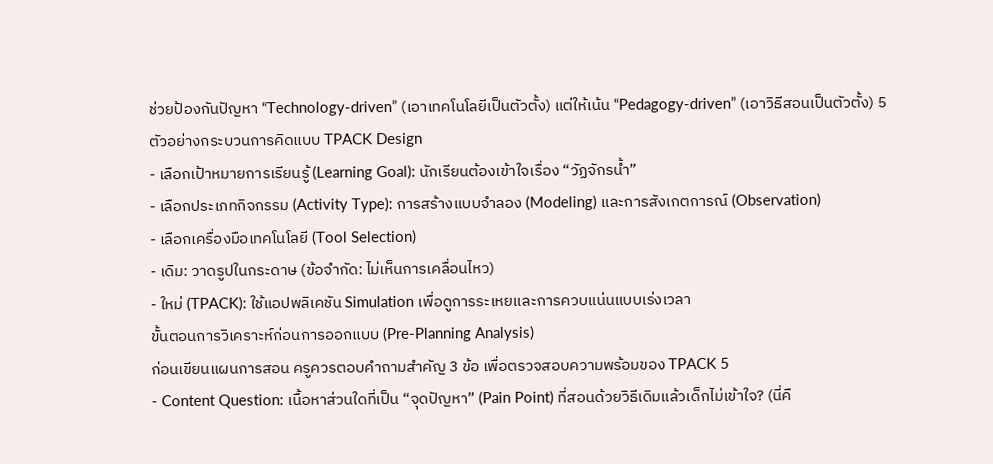ช่วยป้องกันปัญหา “Technology-driven” (เอาเทคโนโลยีเป็นตัวตั้ง) แต่ให้เน้น “Pedagogy-driven” (เอาวิธีสอนเป็นตัวตั้ง) 5
ตัวอย่างกระบวนการคิดแบบ TPACK Design
- เลือกเป้าหมายการเรียนรู้ (Learning Goal): นักเรียนต้องเข้าใจเรื่อง “วัฏจักรน้ำ”
- เลือกประเภทกิจกรรม (Activity Type): การสร้างแบบจำลอง (Modeling) และการสังเกตการณ์ (Observation)
- เลือกเครื่องมือเทคโนโลยี (Tool Selection)
- เดิม: วาดรูปในกระดาษ (ข้อจำกัด: ไม่เห็นการเคลื่อนไหว)
- ใหม่ (TPACK): ใช้แอปพลิเคชัน Simulation เพื่อดูการระเหยและการควบแน่นแบบเร่งเวลา
ขั้นตอนการวิเคราะห์ก่อนการออกแบบ (Pre-Planning Analysis)
ก่อนเขียนแผนการสอน ครูควรตอบคำถามสำคัญ 3 ข้อ เพื่อตรวจสอบความพร้อมของ TPACK 5
- Content Question: เนื้อหาส่วนใดที่เป็น “จุดปัญหา” (Pain Point) ที่สอนด้วยวิธีเดิมแล้วเด็กไม่เข้าใจ? (นี่คื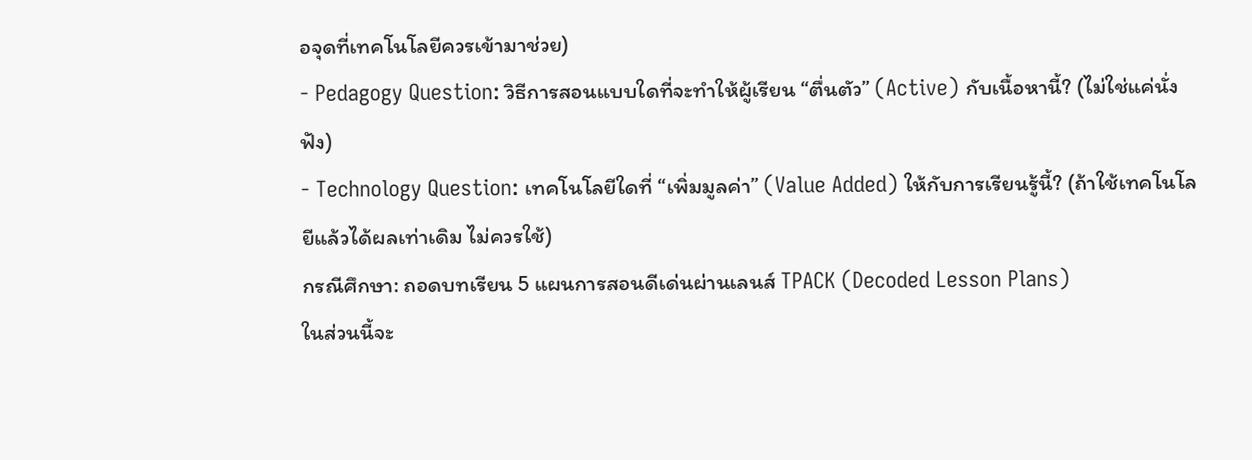อจุดที่เทคโนโลยีควรเข้ามาช่วย)
- Pedagogy Question: วิธีการสอนแบบใดที่จะทำให้ผู้เรียน “ตื่นตัว” (Active) กับเนื้อหานี้? (ไม่ใช่แค่นั่งฟัง)
- Technology Question: เทคโนโลยีใดที่ “เพิ่มมูลค่า” (Value Added) ให้กับการเรียนรู้นี้? (ถ้าใช้เทคโนโลยีแล้วได้ผลเท่าเดิม ไม่ควรใช้)
กรณีศึกษา: ถอดบทเรียน 5 แผนการสอนดีเด่นผ่านเลนส์ TPACK (Decoded Lesson Plans)
ในส่วนนี้จะ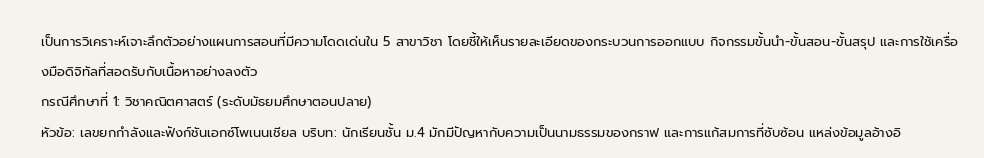เป็นการวิเคราะห์เจาะลึกตัวอย่างแผนการสอนที่มีความโดดเด่นใน 5 สาขาวิชา โดยชี้ให้เห็นรายละเอียดของกระบวนการออกแบบ กิจกรรมขั้นนำ-ขั้นสอน-ขั้นสรุป และการใช้เครื่องมือดิจิทัลที่สอดรับกับเนื้อหาอย่างลงตัว
กรณีศึกษาที่ 1: วิชาคณิตศาสตร์ (ระดับมัธยมศึกษาตอนปลาย)
หัวข้อ: เลขยกกำลังและฟังก์ชันเอกซ์โพเนนเชียล บริบท: นักเรียนชั้น ม.4 มักมีปัญหากับความเป็นนามธรรมของกราฟ และการแก้สมการที่ซับซ้อน แหล่งข้อมูลอ้างอิ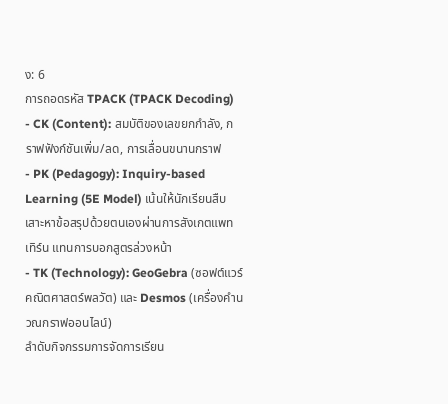ง: 6
การถอดรหัส TPACK (TPACK Decoding)
- CK (Content): สมบัติของเลขยกกำลัง, กราฟฟังก์ชันเพิ่ม/ลด, การเลื่อนขนานกราฟ
- PK (Pedagogy): Inquiry-based Learning (5E Model) เน้นให้นักเรียนสืบเสาะหาข้อสรุปด้วยตนเองผ่านการสังเกตแพทเทิร์น แทนการบอกสูตรล่วงหน้า
- TK (Technology): GeoGebra (ซอฟต์แวร์คณิตศาสตร์พลวัต) และ Desmos (เครื่องคำนวณกราฟออนไลน์)
ลำดับกิจกรรมการจัดการเรียน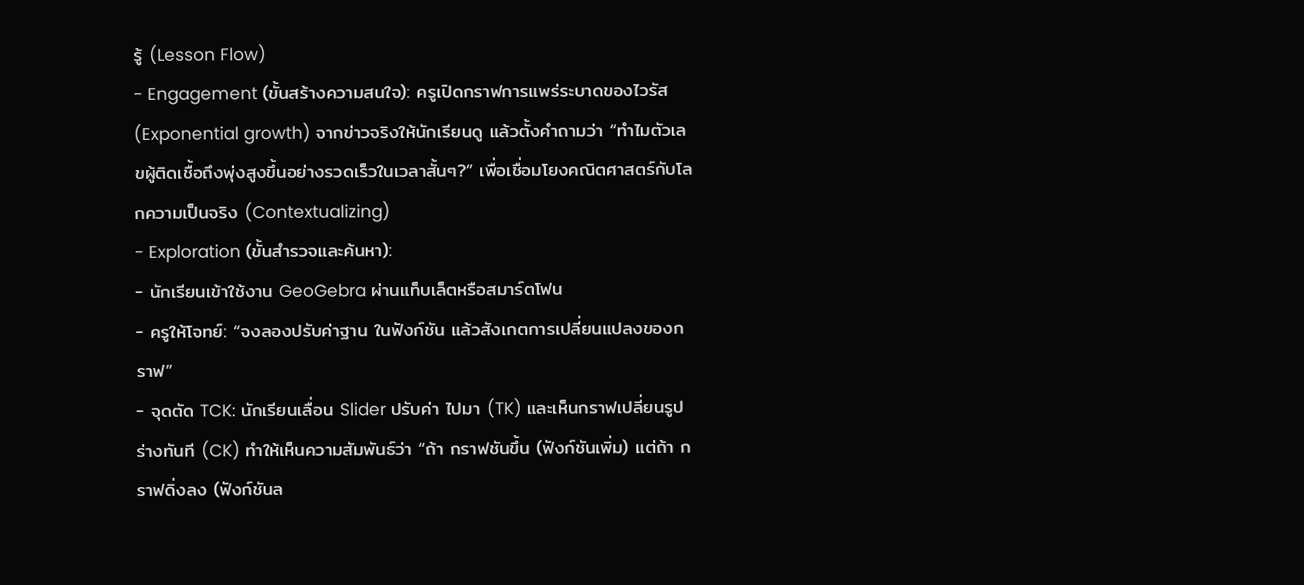รู้ (Lesson Flow)
- Engagement (ขั้นสร้างความสนใจ): ครูเปิดกราฟการแพร่ระบาดของไวรัส (Exponential growth) จากข่าวจริงให้นักเรียนดู แล้วตั้งคำถามว่า “ทำไมตัวเลขผู้ติดเชื้อถึงพุ่งสูงขึ้นอย่างรวดเร็วในเวลาสั้นๆ?” เพื่อเชื่อมโยงคณิตศาสตร์กับโลกความเป็นจริง (Contextualizing)
- Exploration (ขั้นสำรวจและค้นหา):
- นักเรียนเข้าใช้งาน GeoGebra ผ่านแท็บเล็ตหรือสมาร์ตโฟน
- ครูให้โจทย์: “จงลองปรับค่าฐาน ในฟังก์ชัน แล้วสังเกตการเปลี่ยนแปลงของกราฟ”
- จุดตัด TCK: นักเรียนเลื่อน Slider ปรับค่า ไปมา (TK) และเห็นกราฟเปลี่ยนรูปร่างทันที (CK) ทำให้เห็นความสัมพันธ์ว่า “ถ้า กราฟชันขึ้น (ฟังก์ชันเพิ่ม) แต่ถ้า กราฟดิ่งลง (ฟังก์ชันล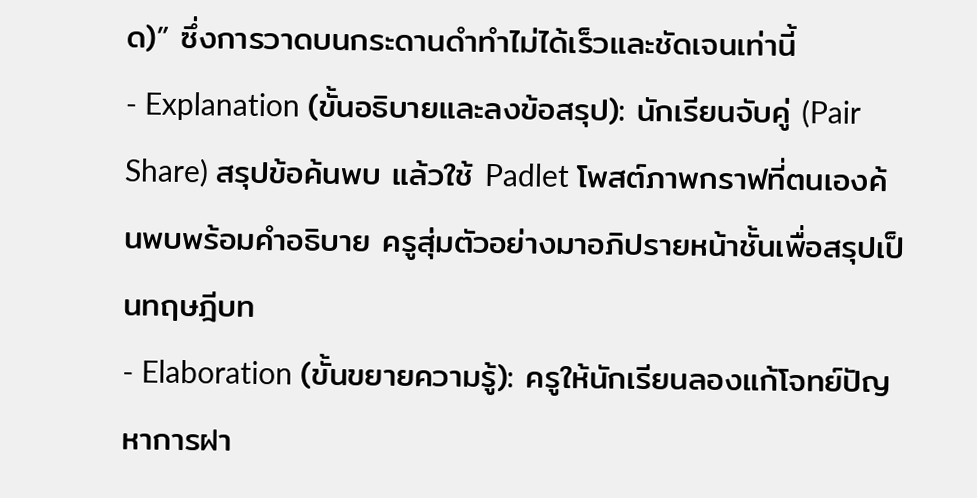ด)” ซึ่งการวาดบนกระดานดำทำไม่ได้เร็วและชัดเจนเท่านี้
- Explanation (ขั้นอธิบายและลงข้อสรุป): นักเรียนจับคู่ (Pair Share) สรุปข้อค้นพบ แล้วใช้ Padlet โพสต์ภาพกราฟที่ตนเองค้นพบพร้อมคำอธิบาย ครูสุ่มตัวอย่างมาอภิปรายหน้าชั้นเพื่อสรุปเป็นทฤษฎีบท
- Elaboration (ขั้นขยายความรู้): ครูให้นักเรียนลองแก้โจทย์ปัญหาการฝา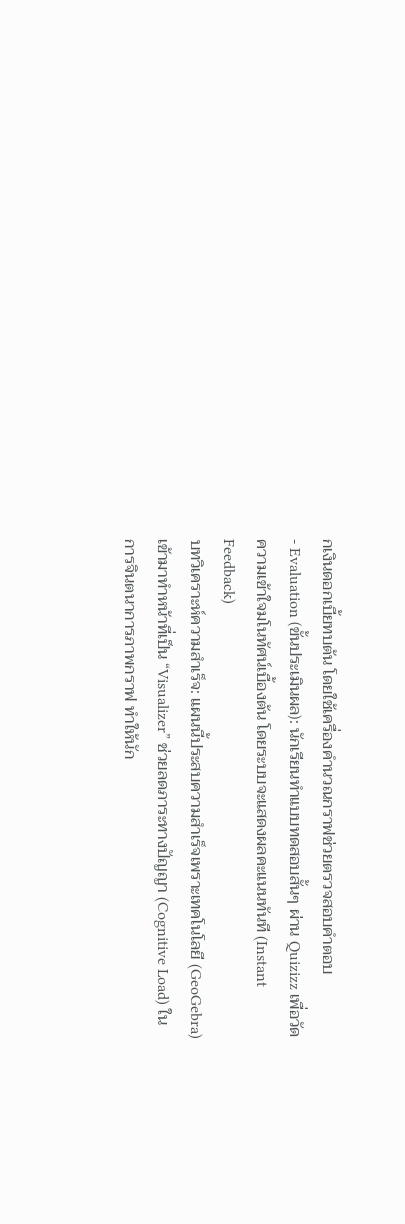กเงินดอกเบี้ยทบต้น โดยใช้เครื่องคำนวณกราฟช่วยตรวจสอบคำตอบ
- Evaluation (ขั้นประเมินผล): นักเรียนทำแบบทดสอบสั้นๆ ผ่าน Quizizz เพื่อวัดความเข้าใจมโนทัศน์เบื้องต้น โดยระบบจะแสดงผลคะแนนทันที (Instant Feedback)
บทวิเคราะห์ความสำเร็จ: แผนนี้ประสบความสำเร็จเพราะเทคโนโลยี (GeoGebra) เข้ามาทำหน้าที่เป็น “Visualizer” ช่วยลดภาระทางปัญญา (Cognitive Load) ในการจินตนาการภาพกราฟ ทำให้นัก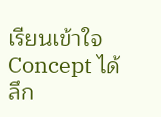เรียนเข้าใจ Concept ได้ลึก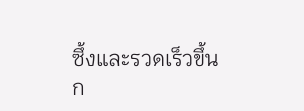ซึ้งและรวดเร็วขึ้น
ก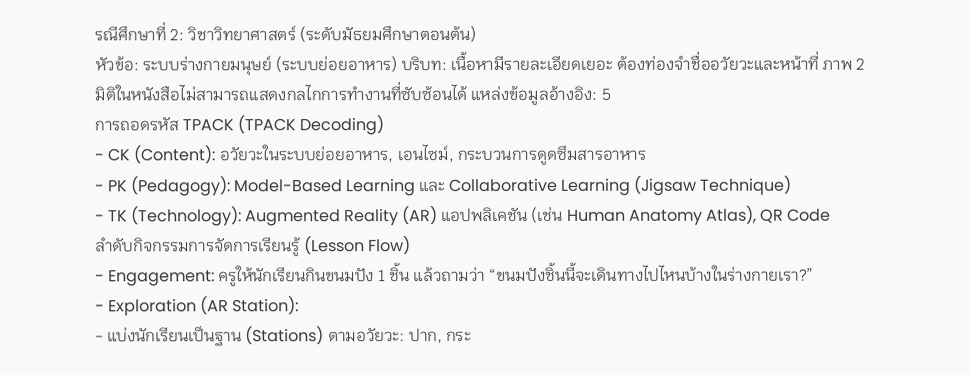รณีศึกษาที่ 2: วิชาวิทยาศาสตร์ (ระดับมัธยมศึกษาตอนต้น)
หัวข้อ: ระบบร่างกายมนุษย์ (ระบบย่อยอาหาร) บริบท: เนื้อหามีรายละเอียดเยอะ ต้องท่องจำชื่ออวัยวะและหน้าที่ ภาพ 2 มิติในหนังสือไม่สามารถแสดงกลไกการทำงานที่ซับซ้อนได้ แหล่งข้อมูลอ้างอิง: 5
การถอดรหัส TPACK (TPACK Decoding)
- CK (Content): อวัยวะในระบบย่อยอาหาร, เอนไซม์, กระบวนการดูดซึมสารอาหาร
- PK (Pedagogy): Model-Based Learning และ Collaborative Learning (Jigsaw Technique)
- TK (Technology): Augmented Reality (AR) แอปพลิเคชัน (เช่น Human Anatomy Atlas), QR Code
ลำดับกิจกรรมการจัดการเรียนรู้ (Lesson Flow)
- Engagement: ครูให้นักเรียนกินขนมปัง 1 ชิ้น แล้วถามว่า “ขนมปังชิ้นนี้จะเดินทางไปไหนบ้างในร่างกายเรา?”
- Exploration (AR Station):
- แบ่งนักเรียนเป็นฐาน (Stations) ตามอวัยวะ: ปาก, กระ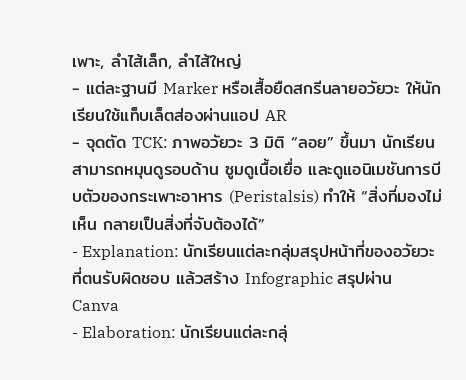เพาะ, ลำไส้เล็ก, ลำไส้ใหญ่
- แต่ละฐานมี Marker หรือเสื้อยืดสกรีนลายอวัยวะ ให้นักเรียนใช้แท็บเล็ตส่องผ่านแอป AR
- จุดตัด TCK: ภาพอวัยวะ 3 มิติ “ลอย” ขึ้นมา นักเรียนสามารถหมุนดูรอบด้าน ซูมดูเนื้อเยื่อ และดูแอนิเมชันการบีบตัวของกระเพาะอาหาร (Peristalsis) ทำให้ “สิ่งที่มองไม่เห็น กลายเป็นสิ่งที่จับต้องได้”
- Explanation: นักเรียนแต่ละกลุ่มสรุปหน้าที่ของอวัยวะที่ตนรับผิดชอบ แล้วสร้าง Infographic สรุปผ่าน Canva
- Elaboration: นักเรียนแต่ละกลุ่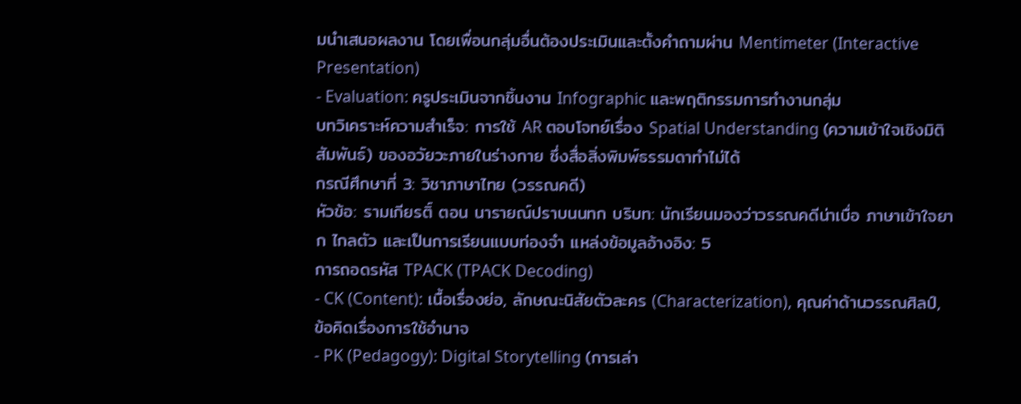มนำเสนอผลงาน โดยเพื่อนกลุ่มอื่นต้องประเมินและตั้งคำถามผ่าน Mentimeter (Interactive Presentation)
- Evaluation: ครูประเมินจากชิ้นงาน Infographic และพฤติกรรมการทำงานกลุ่ม
บทวิเคราะห์ความสำเร็จ: การใช้ AR ตอบโจทย์เรื่อง Spatial Understanding (ความเข้าใจเชิงมิติสัมพันธ์) ของอวัยวะภายในร่างกาย ซึ่งสื่อสิ่งพิมพ์ธรรมดาทำไม่ได้
กรณีศึกษาที่ 3: วิชาภาษาไทย (วรรณคดี)
หัวข้อ: รามเกียรติ์ ตอน นารายณ์ปราบนนทก บริบท: นักเรียนมองว่าวรรณคดีน่าเบื่อ ภาษาเข้าใจยาก ไกลตัว และเป็นการเรียนแบบท่องจำ แหล่งข้อมูลอ้างอิง: 5
การถอดรหัส TPACK (TPACK Decoding)
- CK (Content): เนื้อเรื่องย่อ, ลักษณะนิสัยตัวละคร (Characterization), คุณค่าด้านวรรณศิลป์, ข้อคิดเรื่องการใช้อำนาจ
- PK (Pedagogy): Digital Storytelling (การเล่า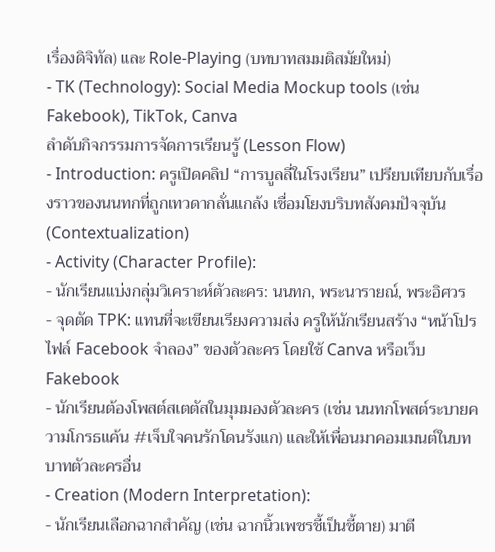เรื่องดิจิทัล) และ Role-Playing (บทบาทสมมติสมัยใหม่)
- TK (Technology): Social Media Mockup tools (เช่น Fakebook), TikTok, Canva
ลำดับกิจกรรมการจัดการเรียนรู้ (Lesson Flow)
- Introduction: ครูเปิดคลิป “การบูลลี่ในโรงเรียน” เปรียบเทียบกับเรื่องราวของนนทกที่ถูกเทวดากลั่นแกล้ง เชื่อมโยงบริบทสังคมปัจจุบัน (Contextualization)
- Activity (Character Profile):
- นักเรียนแบ่งกลุ่มวิเคราะห์ตัวละคร: นนทก, พระนารายณ์, พระอิศวร
- จุดตัด TPK: แทนที่จะเขียนเรียงความส่ง ครูให้นักเรียนสร้าง “หน้าโปรไฟล์ Facebook จำลอง” ของตัวละคร โดยใช้ Canva หรือเว็บ Fakebook
- นักเรียนต้องโพสต์สเตตัสในมุมมองตัวละคร (เช่น นนทกโพสต์ระบายความโกรธแค้น #เจ็บใจคนรักโดนรังแก) และให้เพื่อนมาคอมเมนต์ในบทบาทตัวละครอื่น
- Creation (Modern Interpretation):
- นักเรียนเลือกฉากสำคัญ (เช่น ฉากนิ้วเพชรชี้เป็นชี้ตาย) มาตี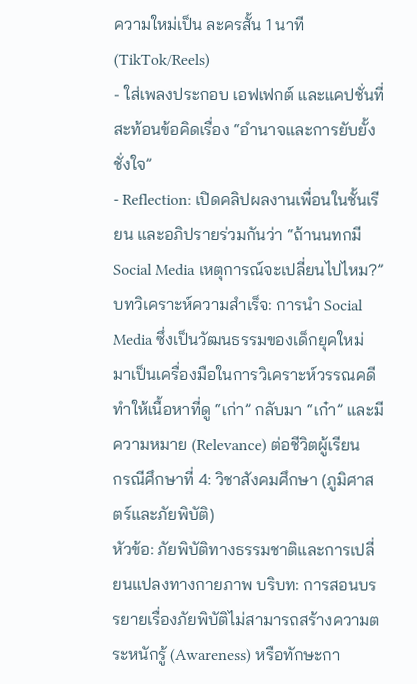ความใหม่เป็น ละครสั้น 1 นาที (TikTok/Reels)
- ใส่เพลงประกอบ เอฟเฟกต์ และแคปชั่นที่สะท้อนข้อคิดเรื่อง “อำนาจและการยับยั้งชั่งใจ”
- Reflection: เปิดคลิปผลงานเพื่อนในชั้นเรียน และอภิปรายร่วมกันว่า “ถ้านนทกมี Social Media เหตุการณ์จะเปลี่ยนไปไหม?”
บทวิเคราะห์ความสำเร็จ: การนำ Social Media ซึ่งเป็นวัฒนธรรมของเด็กยุคใหม่ มาเป็นเครื่องมือในการวิเคราะห์วรรณคดี ทำให้เนื้อหาที่ดู “เก่า” กลับมา “เก๋า” และมีความหมาย (Relevance) ต่อชีวิตผู้เรียน
กรณีศึกษาที่ 4: วิชาสังคมศึกษา (ภูมิศาสตร์และภัยพิบัติ)
หัวข้อ: ภัยพิบัติทางธรรมชาติและการเปลี่ยนแปลงทางกายภาพ บริบท: การสอนบรรยายเรื่องภัยพิบัติไม่สามารถสร้างความตระหนักรู้ (Awareness) หรือทักษะกา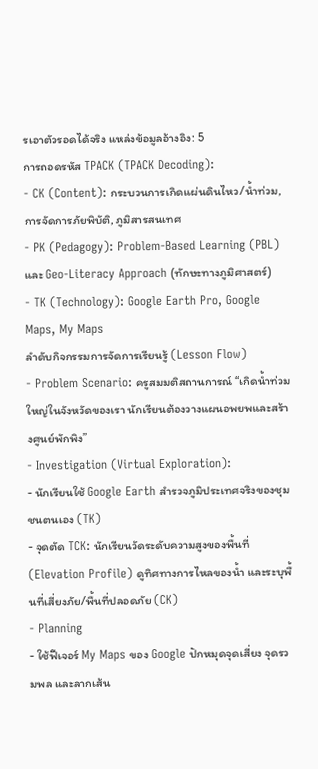รเอาตัวรอดได้จริง แหล่งข้อมูลอ้างอิง: 5
การถอดรหัส TPACK (TPACK Decoding):
- CK (Content): กระบวนการเกิดแผ่นดินไหว/น้ำท่วม, การจัดการภัยพิบัติ, ภูมิสารสนเทศ
- PK (Pedagogy): Problem-Based Learning (PBL) และ Geo-Literacy Approach (ทักษะทางภูมิศาสตร์)
- TK (Technology): Google Earth Pro, Google Maps, My Maps
ลำดับกิจกรรมการจัดการเรียนรู้ (Lesson Flow)
- Problem Scenario: ครูสมมติสถานการณ์ “เกิดน้ำท่วมใหญ่ในจังหวัดของเรา นักเรียนต้องวางแผนอพยพและสร้างศูนย์พักพิง”
- Investigation (Virtual Exploration):
- นักเรียนใช้ Google Earth สำรวจภูมิประเทศจริงของชุมชนตนเอง (TK)
- จุดตัด TCK: นักเรียนวัดระดับความสูงของพื้นที่ (Elevation Profile) ดูทิศทางการไหลของน้ำ และระบุพื้นที่เสี่ยงภัย/พื้นที่ปลอดภัย (CK)
- Planning
- ใช้ฟีเจอร์ My Maps ของ Google ปักหมุดจุดเสี่ยง จุดรวมพล และลากเส้น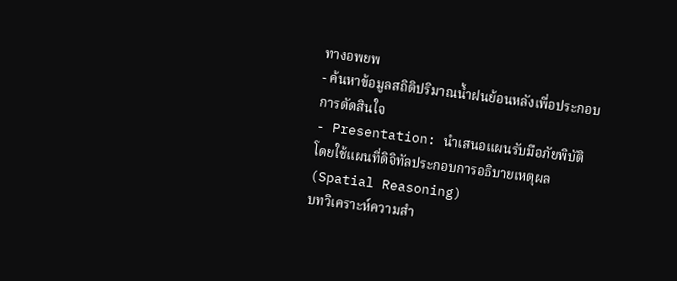ทางอพยพ
- ค้นหาข้อมูลสถิติปริมาณน้ำฝนย้อนหลังเพื่อประกอบการตัดสินใจ
- Presentation: นำเสนอแผนรับมือภัยพิบัติ โดยใช้แผนที่ดิจิทัลประกอบการอธิบายเหตุผล (Spatial Reasoning)
บทวิเคราะห์ความสำ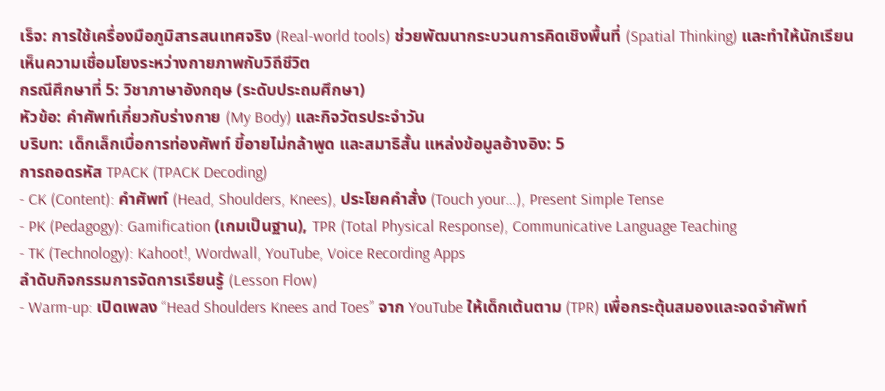เร็จ: การใช้เครื่องมือภูมิสารสนเทศจริง (Real-world tools) ช่วยพัฒนากระบวนการคิดเชิงพื้นที่ (Spatial Thinking) และทำให้นักเรียนเห็นความเชื่อมโยงระหว่างกายภาพกับวิถีชีวิต
กรณีศึกษาที่ 5: วิชาภาษาอังกฤษ (ระดับประถมศึกษา)
หัวข้อ: คำศัพท์เกี่ยวกับร่างกาย (My Body) และกิจวัตรประจำวัน
บริบท: เด็กเล็กเบื่อการท่องศัพท์ ขี้อายไม่กล้าพูด และสมาธิสั้น แหล่งข้อมูลอ้างอิง: 5
การถอดรหัส TPACK (TPACK Decoding)
- CK (Content): คำศัพท์ (Head, Shoulders, Knees), ประโยคคำสั่ง (Touch your…), Present Simple Tense
- PK (Pedagogy): Gamification (เกมเป็นฐาน), TPR (Total Physical Response), Communicative Language Teaching
- TK (Technology): Kahoot!, Wordwall, YouTube, Voice Recording Apps
ลำดับกิจกรรมการจัดการเรียนรู้ (Lesson Flow)
- Warm-up: เปิดเพลง “Head Shoulders Knees and Toes” จาก YouTube ให้เด็กเต้นตาม (TPR) เพื่อกระตุ้นสมองและจดจำศัพท์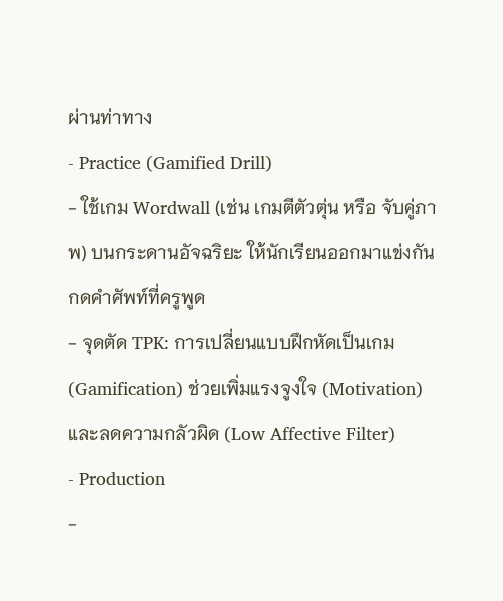ผ่านท่าทาง
- Practice (Gamified Drill)
- ใช้เกม Wordwall (เช่น เกมตีตัวตุ่น หรือ จับคู่ภาพ) บนกระดานอัจฉริยะ ให้นักเรียนออกมาแข่งกันกดคำศัพท์ที่ครูพูด
- จุดตัด TPK: การเปลี่ยนแบบฝึกหัดเป็นเกม (Gamification) ช่วยเพิ่มแรงจูงใจ (Motivation) และลดความกลัวผิด (Low Affective Filter)
- Production
-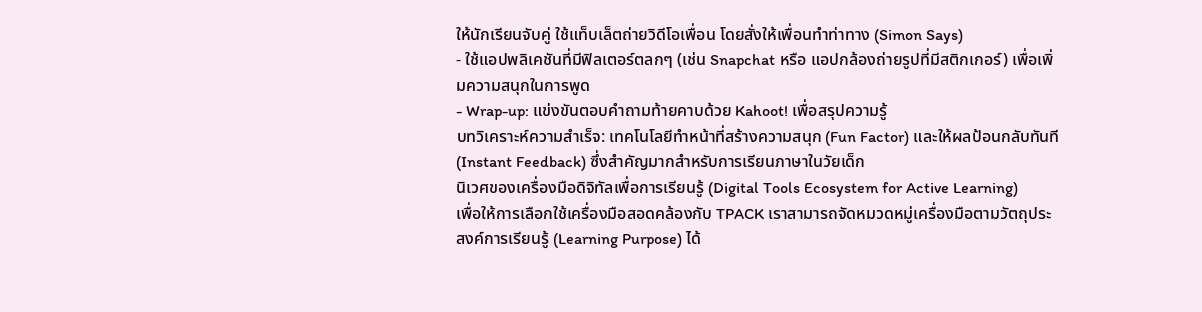ให้นักเรียนจับคู่ ใช้แท็บเล็ตถ่ายวิดีโอเพื่อน โดยสั่งให้เพื่อนทำท่าทาง (Simon Says)
- ใช้แอปพลิเคชันที่มีฟิลเตอร์ตลกๆ (เช่น Snapchat หรือ แอปกล้องถ่ายรูปที่มีสติกเกอร์) เพื่อเพิ่มความสนุกในการพูด
- Wrap-up: แข่งขันตอบคำถามท้ายคาบด้วย Kahoot! เพื่อสรุปความรู้
บทวิเคราะห์ความสำเร็จ: เทคโนโลยีทำหน้าที่สร้างความสนุก (Fun Factor) และให้ผลป้อนกลับทันที (Instant Feedback) ซึ่งสำคัญมากสำหรับการเรียนภาษาในวัยเด็ก
นิเวศของเครื่องมือดิจิทัลเพื่อการเรียนรู้ (Digital Tools Ecosystem for Active Learning)
เพื่อให้การเลือกใช้เครื่องมือสอดคล้องกับ TPACK เราสามารถจัดหมวดหมู่เครื่องมือตามวัตถุประสงค์การเรียนรู้ (Learning Purpose) ได้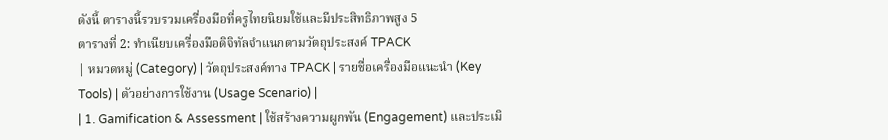ดังนี้ ตารางนี้รวบรวมเครื่องมือที่ครูไทยนิยมใช้และมีประสิทธิภาพสูง 5
ตารางที่ 2: ทำเนียบเครื่องมือดิจิทัลจำแนกตามวัตถุประสงค์ TPACK
| หมวดหมู่ (Category) | วัตถุประสงค์ทาง TPACK | รายชื่อเครื่องมือแนะนำ (Key Tools) | ตัวอย่างการใช้งาน (Usage Scenario) |
| 1. Gamification & Assessment | ใช้สร้างความผูกพัน (Engagement) และประเมิ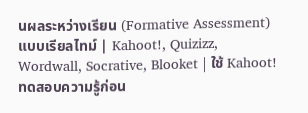นผลระหว่างเรียน (Formative Assessment) แบบเรียลไทม์ | Kahoot!, Quizizz, Wordwall, Socrative, Blooket | ใช้ Kahoot! ทดสอบความรู้ก่อน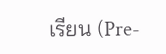เรียน (Pre-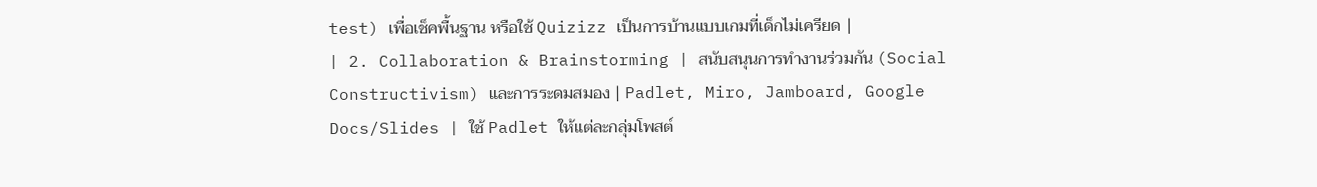test) เพื่อเช็คพื้นฐาน หรือใช้ Quizizz เป็นการบ้านแบบเกมที่เด็กไม่เครียด |
| 2. Collaboration & Brainstorming | สนับสนุนการทำงานร่วมกัน (Social Constructivism) และการระดมสมอง | Padlet, Miro, Jamboard, Google Docs/Slides | ใช้ Padlet ให้แต่ละกลุ่มโพสต์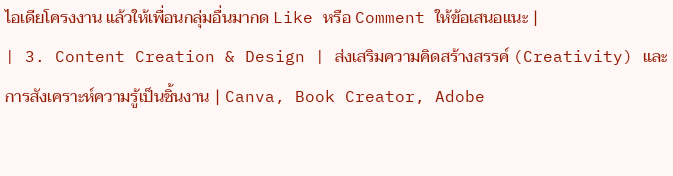ไอเดียโครงงาน แล้วให้เพื่อนกลุ่มอื่นมากด Like หรือ Comment ให้ข้อเสนอแนะ |
| 3. Content Creation & Design | ส่งเสริมความคิดสร้างสรรค์ (Creativity) และการสังเคราะห์ความรู้เป็นชิ้นงาน | Canva, Book Creator, Adobe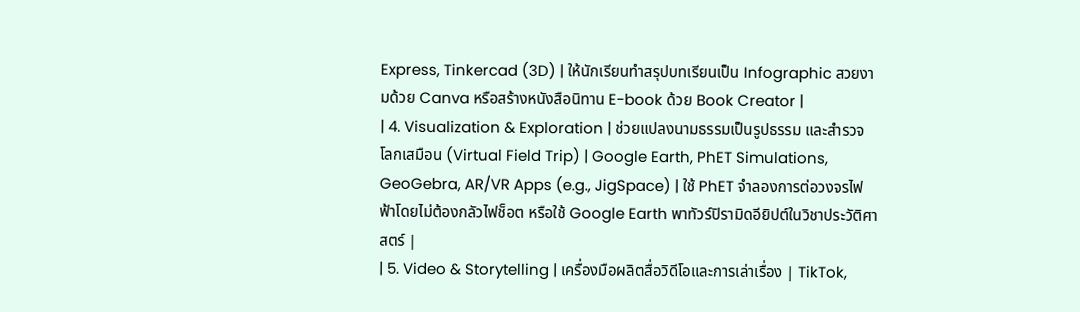Express, Tinkercad (3D) | ให้นักเรียนทำสรุปบทเรียนเป็น Infographic สวยงามด้วย Canva หรือสร้างหนังสือนิทาน E-book ด้วย Book Creator |
| 4. Visualization & Exploration | ช่วยแปลงนามธรรมเป็นรูปธรรม และสำรวจโลกเสมือน (Virtual Field Trip) | Google Earth, PhET Simulations, GeoGebra, AR/VR Apps (e.g., JigSpace) | ใช้ PhET จำลองการต่อวงจรไฟฟ้าโดยไม่ต้องกลัวไฟช็อต หรือใช้ Google Earth พาทัวร์ปิรามิดอียิปต์ในวิชาประวัติศาสตร์ |
| 5. Video & Storytelling | เครื่องมือผลิตสื่อวิดีโอและการเล่าเรื่อง | TikTok,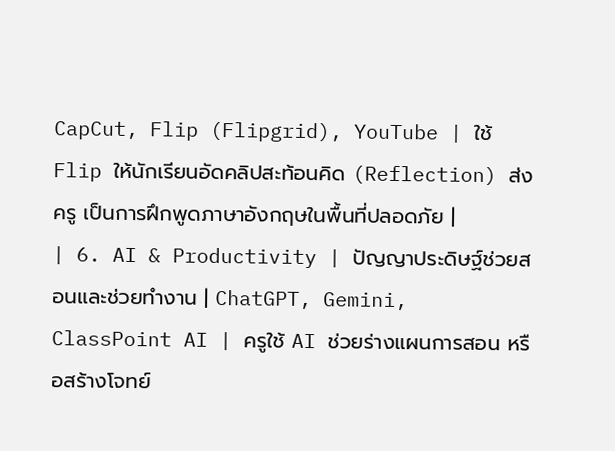CapCut, Flip (Flipgrid), YouTube | ใช้ Flip ให้นักเรียนอัดคลิปสะท้อนคิด (Reflection) ส่งครู เป็นการฝึกพูดภาษาอังกฤษในพื้นที่ปลอดภัย |
| 6. AI & Productivity | ปัญญาประดิษฐ์ช่วยสอนและช่วยทำงาน | ChatGPT, Gemini, ClassPoint AI | ครูใช้ AI ช่วยร่างแผนการสอน หรือสร้างโจทย์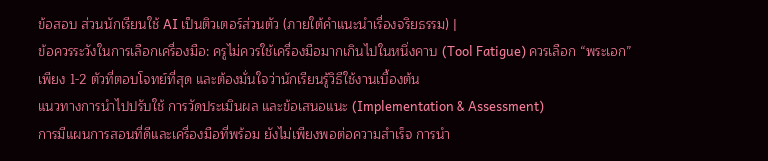ข้อสอบ ส่วนนักเรียนใช้ AI เป็นติวเตอร์ส่วนตัว (ภายใต้คำแนะนำเรื่องจริยธรรม) |
ข้อควรระวังในการเลือกเครื่องมือ: ครูไม่ควรใช้เครื่องมือมากเกินไปในหนึ่งคาบ (Tool Fatigue) ควรเลือก “พระเอก” เพียง 1-2 ตัวที่ตอบโจทย์ที่สุด และต้องมั่นใจว่านักเรียนรู้วิธีใช้งานเบื้องต้น
แนวทางการนำไปปรับใช้ การวัดประเมินผล และข้อเสนอแนะ (Implementation & Assessment)
การมีแผนการสอนที่ดีและเครื่องมือที่พร้อม ยังไม่เพียงพอต่อความสำเร็จ การนำ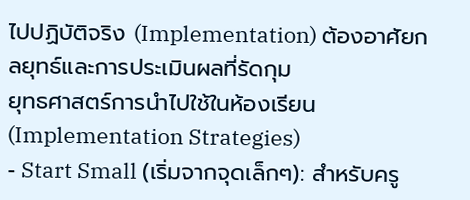ไปปฏิบัติจริง (Implementation) ต้องอาศัยกลยุทธ์และการประเมินผลที่รัดกุม
ยุทธศาสตร์การนำไปใช้ในห้องเรียน (Implementation Strategies)
- Start Small (เริ่มจากจุดเล็กๆ): สำหรับครู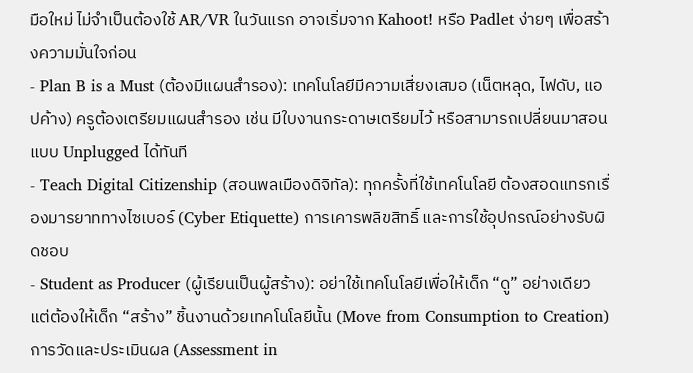มือใหม่ ไม่จำเป็นต้องใช้ AR/VR ในวันแรก อาจเริ่มจาก Kahoot! หรือ Padlet ง่ายๆ เพื่อสร้างความมั่นใจก่อน
- Plan B is a Must (ต้องมีแผนสำรอง): เทคโนโลยีมีความเสี่ยงเสมอ (เน็ตหลุด, ไฟดับ, แอปค้าง) ครูต้องเตรียมแผนสำรอง เช่น มีใบงานกระดาษเตรียมไว้ หรือสามารถเปลี่ยนมาสอนแบบ Unplugged ได้ทันที
- Teach Digital Citizenship (สอนพลเมืองดิจิทัล): ทุกครั้งที่ใช้เทคโนโลยี ต้องสอดแทรกเรื่องมารยาททางไซเบอร์ (Cyber Etiquette) การเคารพลิขสิทธิ์ และการใช้อุปกรณ์อย่างรับผิดชอบ
- Student as Producer (ผู้เรียนเป็นผู้สร้าง): อย่าใช้เทคโนโลยีเพื่อให้เด็ก “ดู” อย่างเดียว แต่ต้องให้เด็ก “สร้าง” ชิ้นงานด้วยเทคโนโลยีนั้น (Move from Consumption to Creation)
การวัดและประเมินผล (Assessment in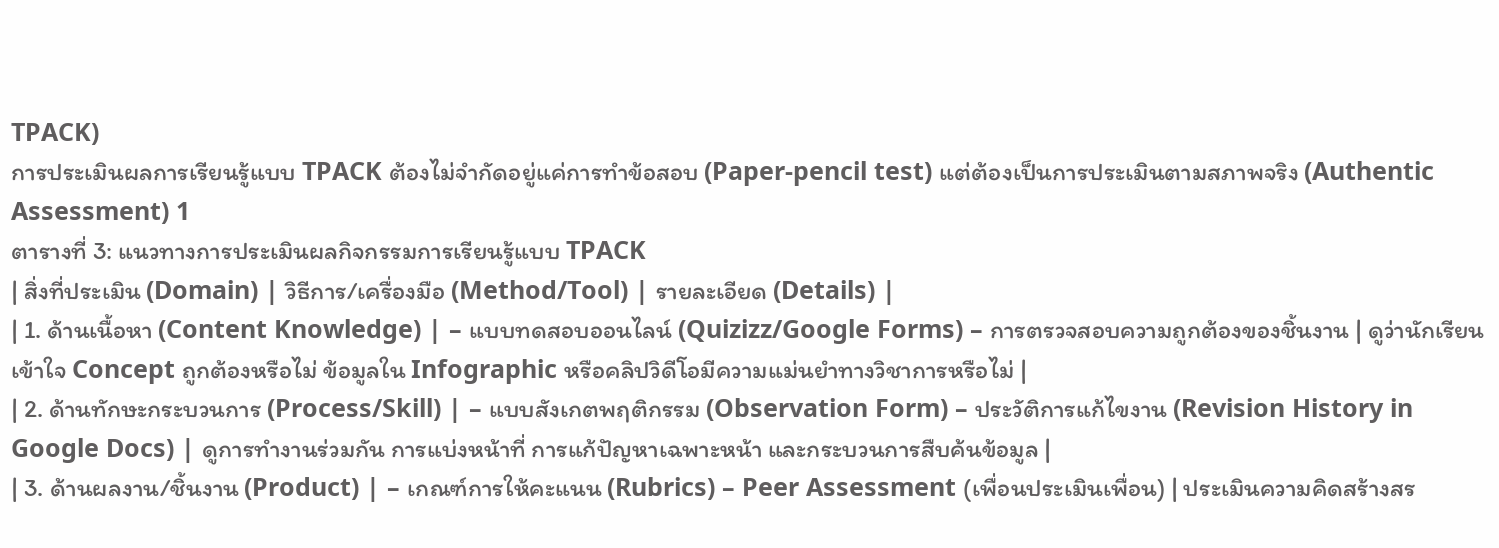TPACK)
การประเมินผลการเรียนรู้แบบ TPACK ต้องไม่จำกัดอยู่แค่การทำข้อสอบ (Paper-pencil test) แต่ต้องเป็นการประเมินตามสภาพจริง (Authentic Assessment) 1
ตารางที่ 3: แนวทางการประเมินผลกิจกรรมการเรียนรู้แบบ TPACK
| สิ่งที่ประเมิน (Domain) | วิธีการ/เครื่องมือ (Method/Tool) | รายละเอียด (Details) |
| 1. ด้านเนื้อหา (Content Knowledge) | – แบบทดสอบออนไลน์ (Quizizz/Google Forms) – การตรวจสอบความถูกต้องของชิ้นงาน | ดูว่านักเรียนเข้าใจ Concept ถูกต้องหรือไม่ ข้อมูลใน Infographic หรือคลิปวิดีโอมีความแม่นยำทางวิชาการหรือไม่ |
| 2. ด้านทักษะกระบวนการ (Process/Skill) | – แบบสังเกตพฤติกรรม (Observation Form) – ประวัติการแก้ไขงาน (Revision History in Google Docs) | ดูการทำงานร่วมกัน การแบ่งหน้าที่ การแก้ปัญหาเฉพาะหน้า และกระบวนการสืบค้นข้อมูล |
| 3. ด้านผลงาน/ชิ้นงาน (Product) | – เกณฑ์การให้คะแนน (Rubrics) – Peer Assessment (เพื่อนประเมินเพื่อน) | ประเมินความคิดสร้างสร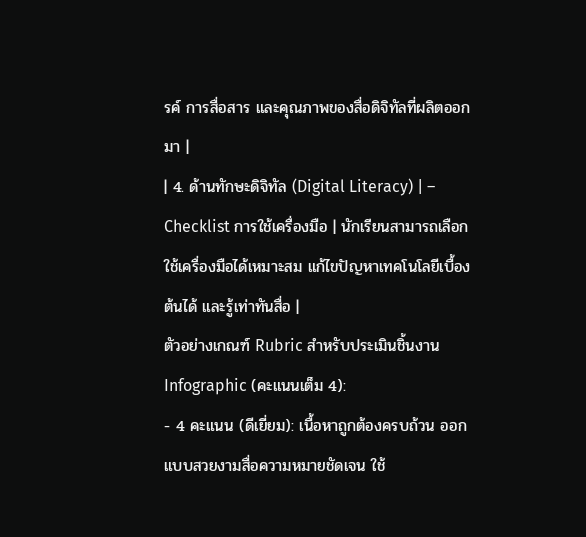รค์ การสื่อสาร และคุณภาพของสื่อดิจิทัลที่ผลิตออกมา |
| 4. ด้านทักษะดิจิทัล (Digital Literacy) | – Checklist การใช้เครื่องมือ | นักเรียนสามารถเลือกใช้เครื่องมือได้เหมาะสม แก้ไขปัญหาเทคโนโลยีเบื้องต้นได้ และรู้เท่าทันสื่อ |
ตัวอย่างเกณฑ์ Rubric สำหรับประเมินชิ้นงาน Infographic (คะแนนเต็ม 4):
- 4 คะแนน (ดีเยี่ยม): เนื้อหาถูกต้องครบถ้วน ออกแบบสวยงามสื่อความหมายชัดเจน ใช้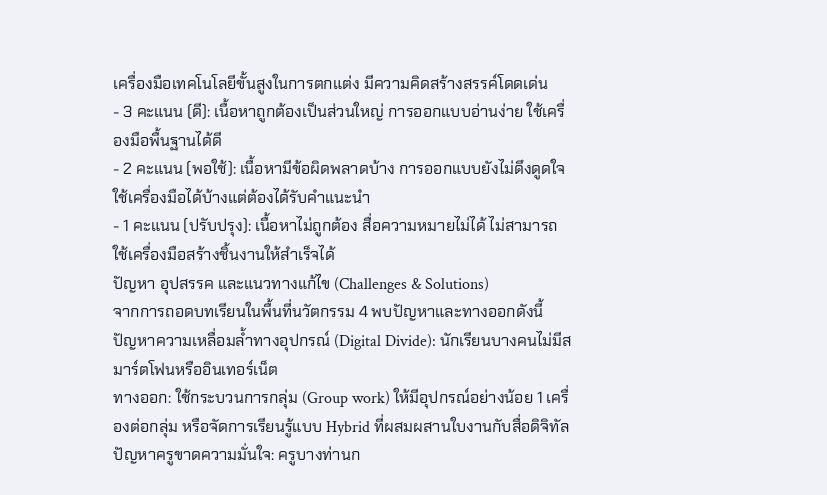เครื่องมือเทคโนโลยีขั้นสูงในการตกแต่ง มีความคิดสร้างสรรค์โดดเด่น
- 3 คะแนน (ดี): เนื้อหาถูกต้องเป็นส่วนใหญ่ การออกแบบอ่านง่าย ใช้เครื่องมือพื้นฐานได้ดี
- 2 คะแนน (พอใช้): เนื้อหามีข้อผิดพลาดบ้าง การออกแบบยังไม่ดึงดูดใจ ใช้เครื่องมือได้บ้างแต่ต้องได้รับคำแนะนำ
- 1 คะแนน (ปรับปรุง): เนื้อหาไม่ถูกต้อง สื่อความหมายไม่ได้ ไม่สามารถใช้เครื่องมือสร้างชิ้นงานให้สำเร็จได้
ปัญหา อุปสรรค และแนวทางแก้ไข (Challenges & Solutions)
จากการถอดบทเรียนในพื้นที่นวัตกรรม 4 พบปัญหาและทางออกดังนี้
ปัญหาความเหลื่อมล้ำทางอุปกรณ์ (Digital Divide): นักเรียนบางคนไม่มีสมาร์ตโฟนหรืออินเทอร์เน็ต
ทางออก: ใช้กระบวนการกลุ่ม (Group work) ให้มีอุปกรณ์อย่างน้อย 1 เครื่องต่อกลุ่ม หรือจัดการเรียนรู้แบบ Hybrid ที่ผสมผสานใบงานกับสื่อดิจิทัล
ปัญหาครูขาดความมั่นใจ: ครูบางท่านก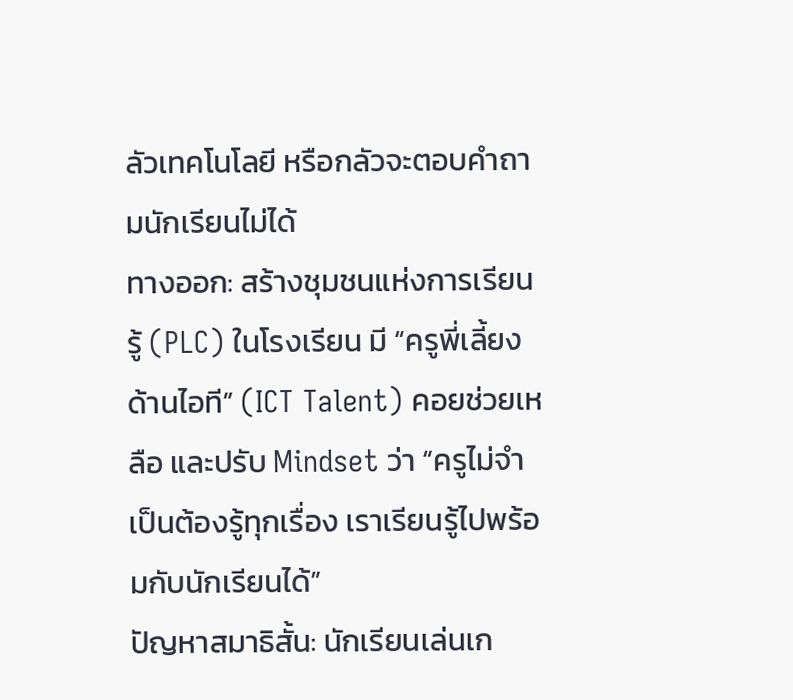ลัวเทคโนโลยี หรือกลัวจะตอบคำถามนักเรียนไม่ได้
ทางออก: สร้างชุมชนแห่งการเรียนรู้ (PLC) ในโรงเรียน มี “ครูพี่เลี้ยงด้านไอที” (ICT Talent) คอยช่วยเหลือ และปรับ Mindset ว่า “ครูไม่จำเป็นต้องรู้ทุกเรื่อง เราเรียนรู้ไปพร้อมกับนักเรียนได้”
ปัญหาสมาธิสั้น: นักเรียนเล่นเก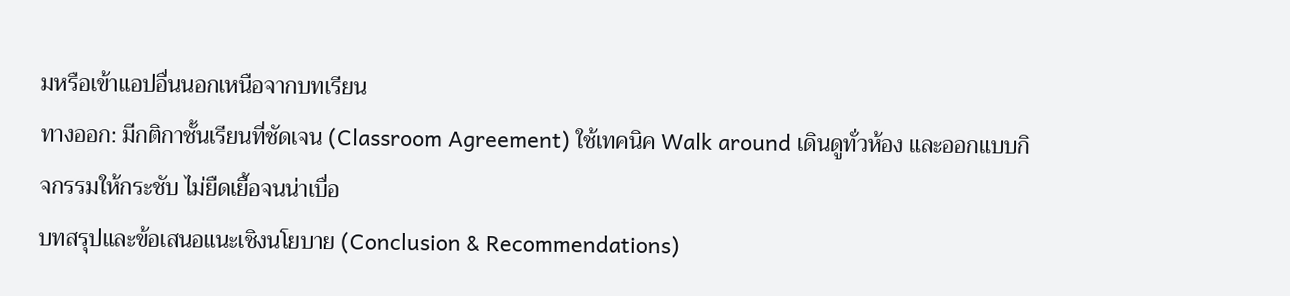มหรือเข้าแอปอื่นนอกเหนือจากบทเรียน
ทางออก: มีกติกาชั้นเรียนที่ชัดเจน (Classroom Agreement) ใช้เทคนิค Walk around เดินดูทั่วห้อง และออกแบบกิจกรรมให้กระชับ ไม่ยืดเยื้อจนน่าเบื่อ
บทสรุปและข้อเสนอแนะเชิงนโยบาย (Conclusion & Recommendations)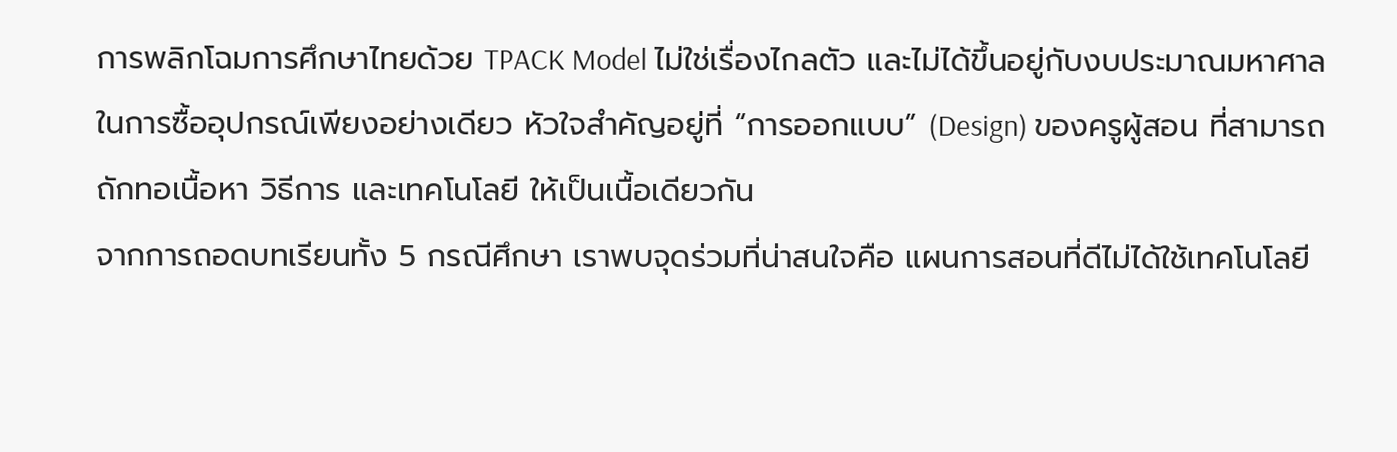การพลิกโฉมการศึกษาไทยด้วย TPACK Model ไม่ใช่เรื่องไกลตัว และไม่ได้ขึ้นอยู่กับงบประมาณมหาศาลในการซื้ออุปกรณ์เพียงอย่างเดียว หัวใจสำคัญอยู่ที่ “การออกแบบ” (Design) ของครูผู้สอน ที่สามารถถักทอเนื้อหา วิธีการ และเทคโนโลยี ให้เป็นเนื้อเดียวกัน
จากการถอดบทเรียนทั้ง 5 กรณีศึกษา เราพบจุดร่วมที่น่าสนใจคือ แผนการสอนที่ดีไม่ได้ใช้เทคโนโลยี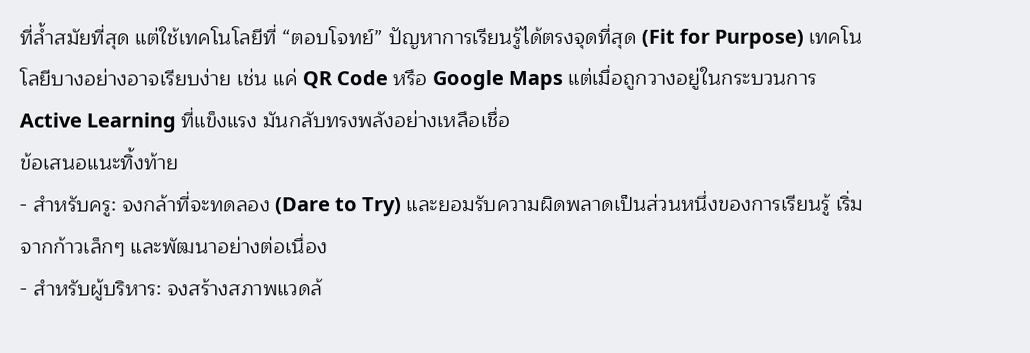ที่ล้ำสมัยที่สุด แต่ใช้เทคโนโลยีที่ “ตอบโจทย์” ปัญหาการเรียนรู้ได้ตรงจุดที่สุด (Fit for Purpose) เทคโนโลยีบางอย่างอาจเรียบง่าย เช่น แค่ QR Code หรือ Google Maps แต่เมื่อถูกวางอยู่ในกระบวนการ Active Learning ที่แข็งแรง มันกลับทรงพลังอย่างเหลือเชื่อ
ข้อเสนอแนะทิ้งท้าย
- สำหรับครู: จงกล้าที่จะทดลอง (Dare to Try) และยอมรับความผิดพลาดเป็นส่วนหนึ่งของการเรียนรู้ เริ่มจากก้าวเล็กๆ และพัฒนาอย่างต่อเนื่อง
- สำหรับผู้บริหาร: จงสร้างสภาพแวดล้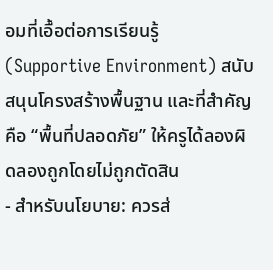อมที่เอื้อต่อการเรียนรู้ (Supportive Environment) สนับสนุนโครงสร้างพื้นฐาน และที่สำคัญคือ “พื้นที่ปลอดภัย” ให้ครูได้ลองผิดลองถูกโดยไม่ถูกตัดสิน
- สำหรับนโยบาย: ควรส่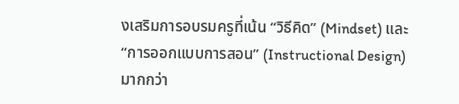งเสริมการอบรมครูที่เน้น “วิธีคิด” (Mindset) และ “การออกแบบการสอน” (Instructional Design) มากกว่า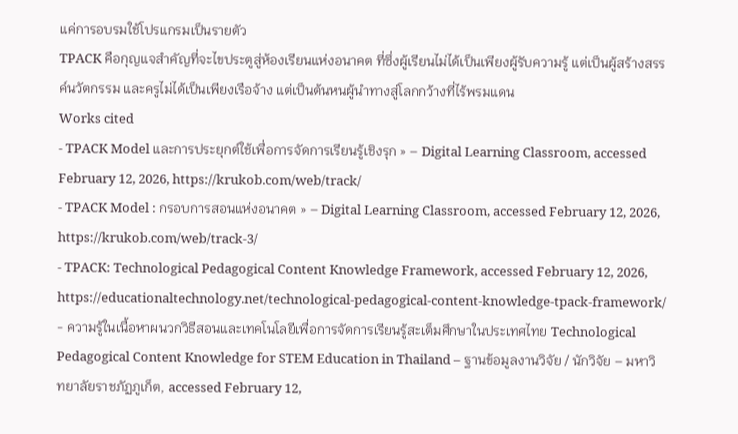แค่การอบรมใช้โปรแกรมเป็นรายตัว
TPACK คือกุญแจสำคัญที่จะไขประตูสู่ห้องเรียนแห่งอนาคต ที่ซึ่งผู้เรียนไม่ได้เป็นเพียงผู้รับความรู้ แต่เป็นผู้สร้างสรรค์นวัตกรรม และครูไม่ได้เป็นเพียงเรือจ้าง แต่เป็นต้นหนผู้นำทางสู่โลกกว้างที่ไร้พรมแดน
Works cited
- TPACK Model และการประยุกต์ใช้เพื่อการจัดการเรียนรู้เชิงรุก » – Digital Learning Classroom, accessed February 12, 2026, https://krukob.com/web/track/
- TPACK Model : กรอบการสอนแห่งอนาคต » – Digital Learning Classroom, accessed February 12, 2026, https://krukob.com/web/track-3/
- TPACK: Technological Pedagogical Content Knowledge Framework, accessed February 12, 2026, https://educationaltechnology.net/technological-pedagogical-content-knowledge-tpack-framework/
- ความรู้ในเนื้อหาผนวกวิธีสอนและเทคโนโลยีเพื่อการจัดการเรียนรู้สะเต็มศึกษาในประเทศไทย Technological Pedagogical Content Knowledge for STEM Education in Thailand – ฐานข้อมูลงานวิจัย / นักวิจัย – มหาวิทยาลัยราชภัฏภูเก็ต, accessed February 12,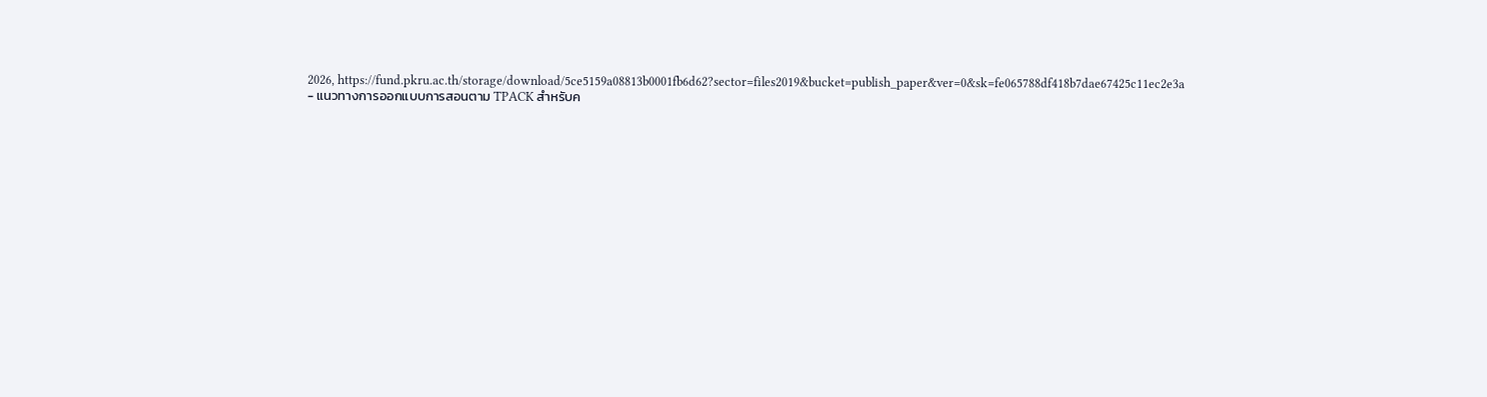2026, https://fund.pkru.ac.th/storage/download/5ce5159a08813b0001fb6d62?sector=files2019&bucket=publish_paper&ver=0&sk=fe065788df418b7dae67425c11ec2e3a
- แนวทางการออกแบบการสอนตาม TPACK สำหรับค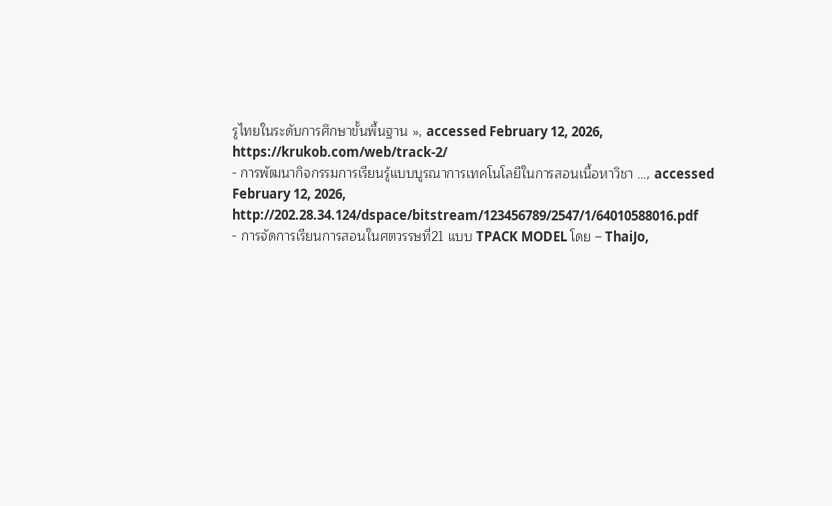รูไทยในระดับการศึกษาขั้นพื้นฐาน », accessed February 12, 2026, https://krukob.com/web/track-2/
- การพัฒนากิจกรรมการเรียนรู้แบบบูรณาการเทคโนโลยีในการสอนเนื้อหาวิชา …, accessed February 12, 2026, http://202.28.34.124/dspace/bitstream/123456789/2547/1/64010588016.pdf
- การจัดการเรียนการสอนในศตวรรษที่21 แบบ TPACK MODEL โดย – ThaiJo,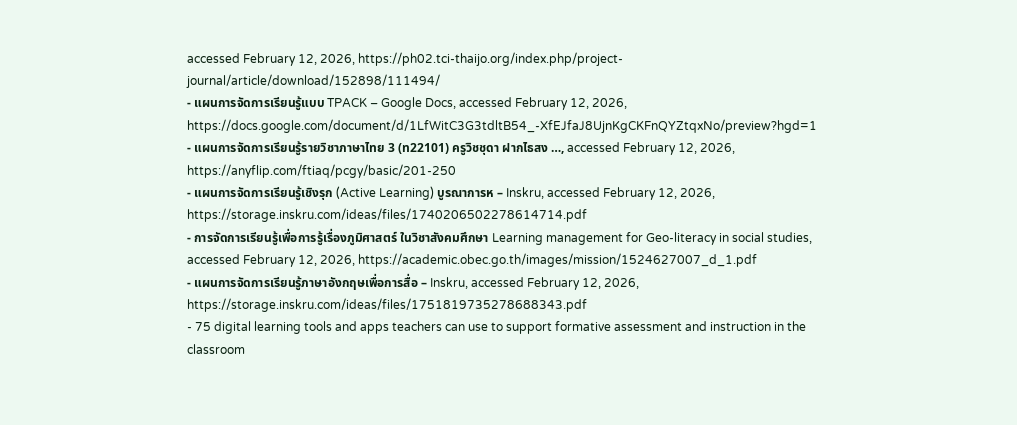accessed February 12, 2026, https://ph02.tci-thaijo.org/index.php/project-journal/article/download/152898/111494/
- แผนการจัดการเรียนรู้แบบ TPACK – Google Docs, accessed February 12, 2026, https://docs.google.com/document/d/1LfWitC3G3tdltB54_-XfEJfaJ8UjnKgCKFnQYZtqxNo/preview?hgd=1
- แผนการจัดการเรียนรู้รายวิชาภาษาไทย 3 (ท22101) ครูวิชชุดา ฝากไธสง …, accessed February 12, 2026, https://anyflip.com/ftiaq/pcgy/basic/201-250
- แผนการจัดการเรียนรู้เชิงรุก (Active Learning) บูรณาการห – Inskru, accessed February 12, 2026, https://storage.inskru.com/ideas/files/1740206502278614714.pdf
- การจัดการเรียนรู้เพื่อการรู้เรื่องภูมิศาสตร์ ในวิชาสังคมศึกษา Learning management for Geo-literacy in social studies, accessed February 12, 2026, https://academic.obec.go.th/images/mission/1524627007_d_1.pdf
- แผนการจัดการเรียนรู้ภาษาอังกฤษเพื่อการสื่อ – Inskru, accessed February 12, 2026, https://storage.inskru.com/ideas/files/1751819735278688343.pdf
- 75 digital learning tools and apps teachers can use to support formative assessment and instruction in the classroom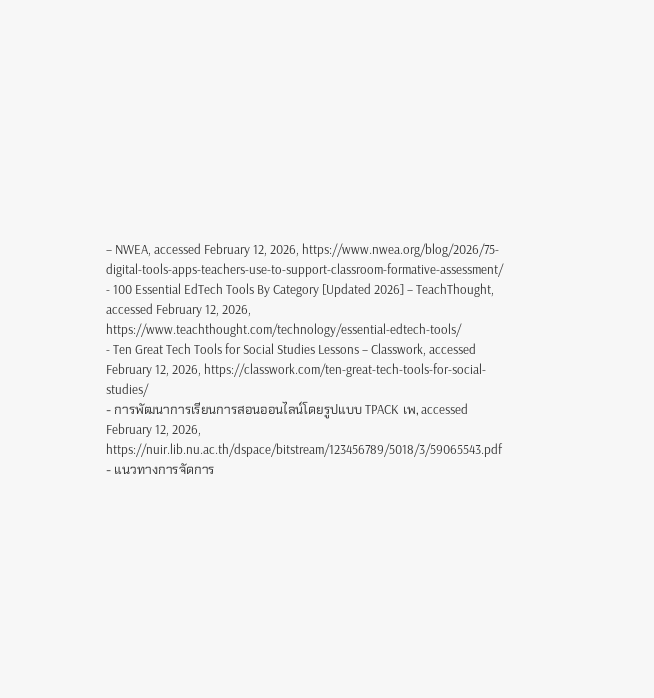– NWEA, accessed February 12, 2026, https://www.nwea.org/blog/2026/75-digital-tools-apps-teachers-use-to-support-classroom-formative-assessment/
- 100 Essential EdTech Tools By Category [Updated 2026] – TeachThought, accessed February 12, 2026, https://www.teachthought.com/technology/essential-edtech-tools/
- Ten Great Tech Tools for Social Studies Lessons – Classwork, accessed February 12, 2026, https://classwork.com/ten-great-tech-tools-for-social-studies/
- การพัฒนาการเรียนการสอนออนไลน์โดยรูปแบบ TPACK เพ, accessed February 12, 2026, https://nuir.lib.nu.ac.th/dspace/bitstream/123456789/5018/3/59065543.pdf
- แนวทางการจัดการ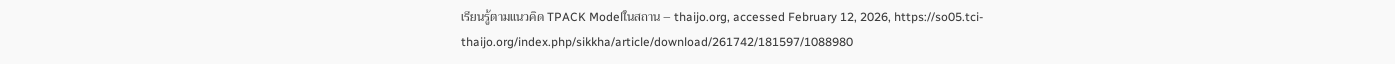เรียนรู้ตามแนวคิด TPACK Modelในสถาน – thaijo.org, accessed February 12, 2026, https://so05.tci-thaijo.org/index.php/sikkha/article/download/261742/181597/1088980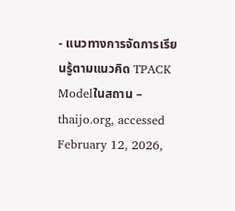- แนวทางการจัดการเรียนรู้ตามแนวคิด TPACK Modelในสถาน – thaijo.org, accessed February 12, 2026,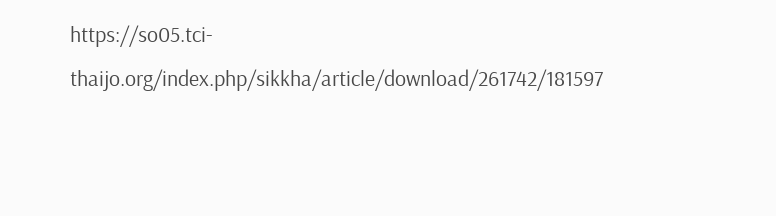https://so05.tci-thaijo.org/index.php/sikkha/article/download/261742/181597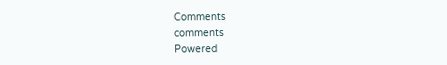Comments
comments
Powered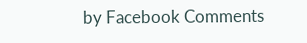by Facebook Comments